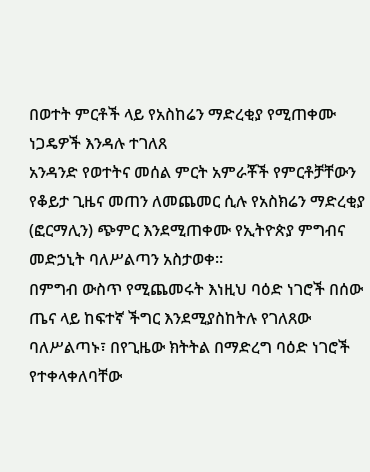በወተት ምርቶች ላይ የአስከሬን ማድረቂያ የሚጠቀሙ ነጋዴዎች እንዳሉ ተገለጸ
አንዳንድ የወተትና መሰል ምርት አምራቾች የምርቶቻቸውን የቆይታ ጊዜና መጠን ለመጨመር ሲሉ የአስክሬን ማድረቂያ (ፎርማሊን) ጭምር እንደሚጠቀሙ የኢትዮጵያ ምግብና መድኃኒት ባለሥልጣን አስታወቀ።
በምግብ ውስጥ የሚጨመሩት እነዚህ ባዕድ ነገሮች በሰው ጤና ላይ ከፍተኛ ችግር እንደሚያስከትሉ የገለጸው ባለሥልጣኑ፣ በየጊዜው ክትትል በማድረግ ባዕድ ነገሮች የተቀላቀለባቸው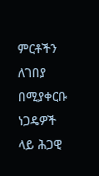ምርቶችን ለገበያ በሚያቀርቡ ነጋዴዎች ላይ ሕጋዊ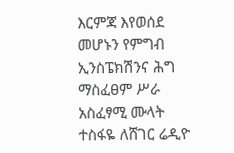እርምጃ እየወሰደ መሆኑን የምግብ ኢንስፔክሽንና ሕግ ማስፈፀም ሥራ አስፈፃሚ ሙላት ተስፋዬ ለሸገር ሬዲዮ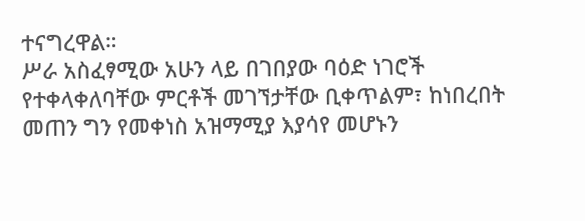ተናግረዋል።
ሥራ አስፈፃሚው አሁን ላይ በገበያው ባዕድ ነገሮች የተቀላቀለባቸው ምርቶች መገኘታቸው ቢቀጥልም፣ ከነበረበት መጠን ግን የመቀነስ አዝማሚያ እያሳየ መሆኑን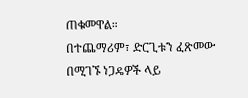ጠቁመዋል።
በተጨማሪም፣ ድርጊቱን ፈጽመው በሚገኙ ነጋዴዎች ላይ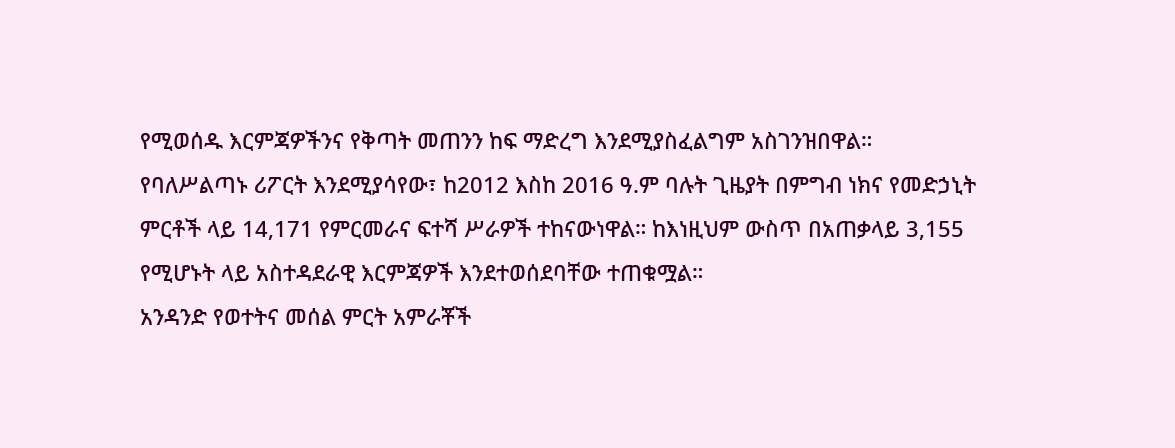የሚወሰዱ እርምጃዎችንና የቅጣት መጠንን ከፍ ማድረግ እንደሚያስፈልግም አስገንዝበዋል።
የባለሥልጣኑ ሪፖርት እንደሚያሳየው፣ ከ2012 እስከ 2016 ዓ.ም ባሉት ጊዜያት በምግብ ነክና የመድኃኒት ምርቶች ላይ 14,171 የምርመራና ፍተሻ ሥራዎች ተከናውነዋል። ከእነዚህም ውስጥ በአጠቃላይ 3,155 የሚሆኑት ላይ አስተዳደራዊ እርምጃዎች እንደተወሰደባቸው ተጠቁሟል።
አንዳንድ የወተትና መሰል ምርት አምራቾች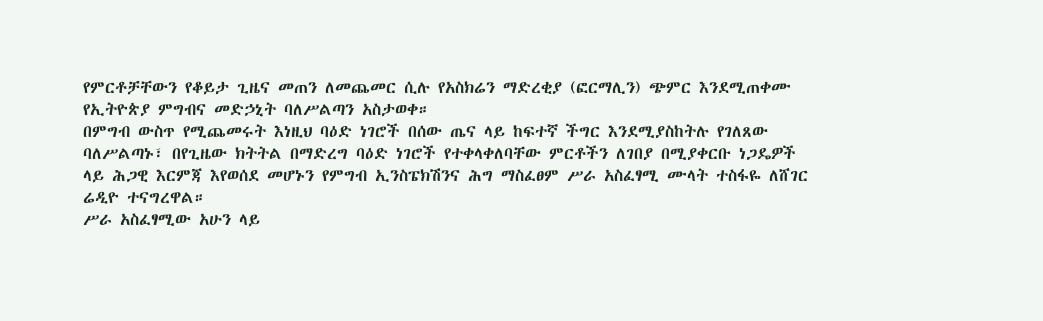የምርቶቻቸውን የቆይታ ጊዜና መጠን ለመጨመር ሲሉ የአስክሬን ማድረቂያ (ፎርማሊን) ጭምር እንደሚጠቀሙ የኢትዮጵያ ምግብና መድኃኒት ባለሥልጣን አስታወቀ።
በምግብ ውስጥ የሚጨመሩት እነዚህ ባዕድ ነገሮች በሰው ጤና ላይ ከፍተኛ ችግር እንደሚያስከትሉ የገለጸው ባለሥልጣኑ፣ በየጊዜው ክትትል በማድረግ ባዕድ ነገሮች የተቀላቀለባቸው ምርቶችን ለገበያ በሚያቀርቡ ነጋዴዎች ላይ ሕጋዊ እርምጃ እየወሰደ መሆኑን የምግብ ኢንስፔክሽንና ሕግ ማስፈፀም ሥራ አስፈፃሚ ሙላት ተስፋዬ ለሸገር ሬዲዮ ተናግረዋል።
ሥራ አስፈፃሚው አሁን ላይ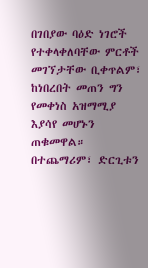በገበያው ባዕድ ነገሮች የተቀላቀለባቸው ምርቶች መገኘታቸው ቢቀጥልም፣ ከነበረበት መጠን ግን የመቀነስ አዝማሚያ እያሳየ መሆኑን ጠቁመዋል።
በተጨማሪም፣ ድርጊቱን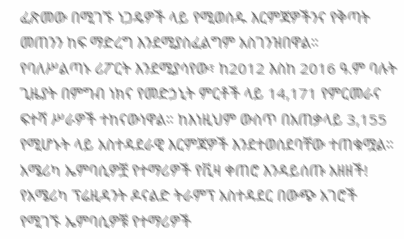ፈጽመው በሚገኙ ነጋዴዎች ላይ የሚወሰዱ እርምጃዎችንና የቅጣት መጠንን ከፍ ማድረግ እንደሚያስፈልግም አስገንዝበዋል።
የባለሥልጣኑ ሪፖርት እንደሚያሳየው፣ ከ2012 እስከ 2016 ዓ.ም ባሉት ጊዜያት በምግብ ነክና የመድኃኒት ምርቶች ላይ 14,171 የምርመራና ፍተሻ ሥራዎች ተከናውነዋል። ከእነዚህም ውስጥ በአጠቃላይ 3,155 የሚሆኑት ላይ አስተዳደራዊ እርምጃዎች እንደተወሰደባቸው ተጠቁሟል።
አሜሪካ ኤምባሲዎቿ የተማሪዎች የቪዛ ቀጠሮ እንዳይሰጡ አዘዘች!
የአሜሪካ ፕሬዚዳንት ዶናልድ ትራምፕ አስተዳደር በውጭ አገሮች የሚገኙ ኤምባሲዎቹ የተማሪዎች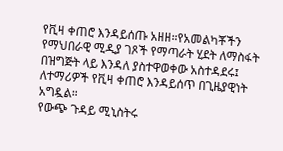የቪዛ ቀጠሮ እንዳይሰጡ አዘዘ።የአመልካቾችን የማህበራዊ ሚዲያ ገጾች የማጣራት ሂደት ለማስፋት በዝግጅት ላይ እንዳለ ያስተዋወቀው አስተዳደሩ፤ ለተማሪዎች የቪዛ ቀጠሮ እንዳይሰጥ በጊዜያዊነት አግዷል።
የውጭ ጉዳይ ሚኒስትሩ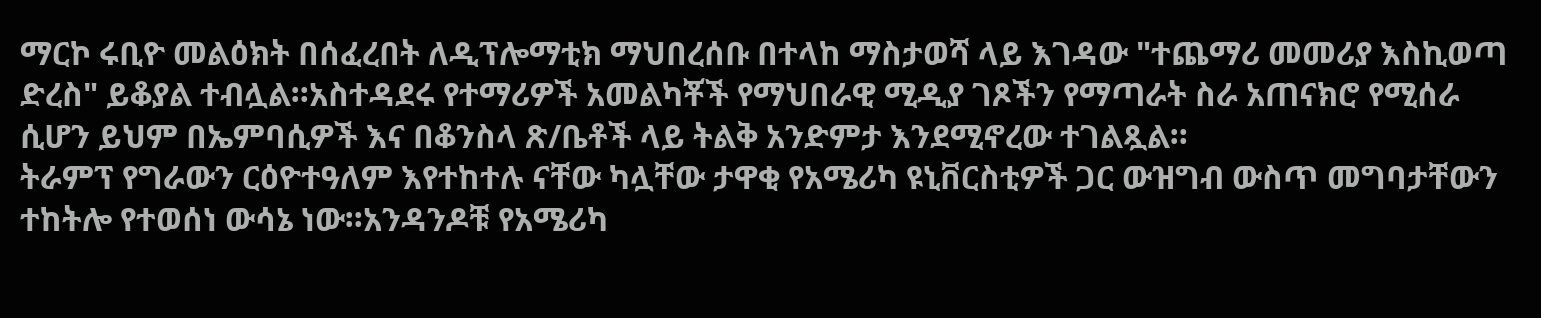ማርኮ ሩቢዮ መልዕክት በሰፈረበት ለዲፕሎማቲክ ማህበረሰቡ በተላከ ማስታወሻ ላይ እገዳው "ተጨማሪ መመሪያ እስኪወጣ ድረስ" ይቆያል ተብሏል።አስተዳደሩ የተማሪዎች አመልካቾች የማህበራዊ ሚዲያ ገጾችን የማጣራት ስራ አጠናክሮ የሚሰራ ሲሆን ይህም በኤምባሲዎች እና በቆንስላ ጽ/ቤቶች ላይ ትልቅ አንድምታ እንደሚኖረው ተገልጿል።
ትራምፕ የግራውን ርዕዮተዓለም እየተከተሉ ናቸው ካሏቸው ታዋቂ የአሜሪካ ዩኒቨርስቲዎች ጋር ውዝግብ ውስጥ መግባታቸውን ተከትሎ የተወሰነ ውሳኔ ነው።አንዳንዶቹ የአሜሪካ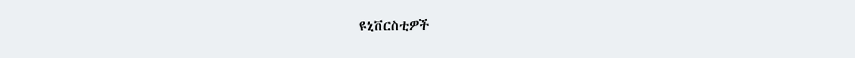ዩኒቨርስቲዎች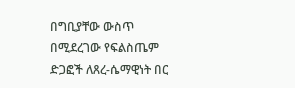በግቢያቸው ውስጥ በሚደረገው የፍልስጤም ድጋፎች ለጸረ-ሴማዊነት በር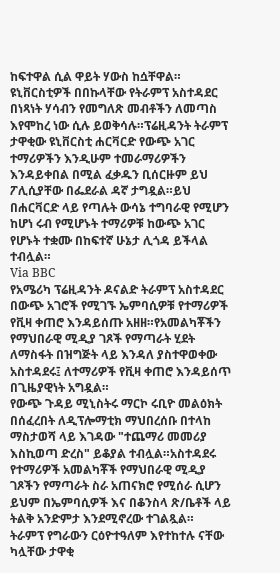ከፍተዋል ሲል ዋይት ሃውስ ከሷቸዋል።
ዩኒቨርስቲዎች በበኩላቸው የትራምፕ አስተዳደር በነጻነት ሃሳብን የመግለጽ መብቶችን ለመጣስ እየሞከረ ነው ሲሉ ይወቅሳሉ።ፕሬዚዳንት ትራምፕ ታዋቂው ዩኒቨርስቲ ሐርቫርድ የውጭ አገር ተማሪዎችን እንዲሁም ተመራማሪዎችን እንዳይቀበል በሚል ፈቃዱን ቢሰርዙም ይህ ፖሊሲያቸው በፌደራል ዳኛ ታግዷል።ይህ በሐርቫርድ ላይ የጣሉት ውሳኔ ተግባራዊ የሚሆን ከሆነ ሩብ የሚሆኑት ተማሪዎቹ ከውጭ አገር የሆኑት ተቋሙ በከፍተኛ ሁኔታ ሊጎዳ ይችላል ተብሏል።
Via BBC
የአሜሪካ ፕሬዚዳንት ዶናልድ ትራምፕ አስተዳደር በውጭ አገሮች የሚገኙ ኤምባሲዎቹ የተማሪዎች የቪዛ ቀጠሮ እንዳይሰጡ አዘዘ።የአመልካቾችን የማህበራዊ ሚዲያ ገጾች የማጣራት ሂደት ለማስፋት በዝግጅት ላይ እንዳለ ያስተዋወቀው አስተዳደሩ፤ ለተማሪዎች የቪዛ ቀጠሮ እንዳይሰጥ በጊዜያዊነት አግዷል።
የውጭ ጉዳይ ሚኒስትሩ ማርኮ ሩቢዮ መልዕክት በሰፈረበት ለዲፕሎማቲክ ማህበረሰቡ በተላከ ማስታወሻ ላይ እገዳው "ተጨማሪ መመሪያ እስኪወጣ ድረስ" ይቆያል ተብሏል።አስተዳደሩ የተማሪዎች አመልካቾች የማህበራዊ ሚዲያ ገጾችን የማጣራት ስራ አጠናክሮ የሚሰራ ሲሆን ይህም በኤምባሲዎች እና በቆንስላ ጽ/ቤቶች ላይ ትልቅ አንድምታ እንደሚኖረው ተገልጿል።
ትራምፕ የግራውን ርዕዮተዓለም እየተከተሉ ናቸው ካሏቸው ታዋቂ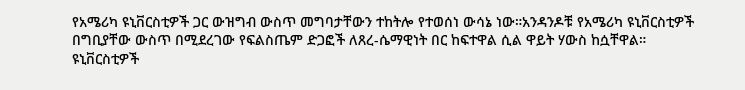የአሜሪካ ዩኒቨርስቲዎች ጋር ውዝግብ ውስጥ መግባታቸውን ተከትሎ የተወሰነ ውሳኔ ነው።አንዳንዶቹ የአሜሪካ ዩኒቨርስቲዎች በግቢያቸው ውስጥ በሚደረገው የፍልስጤም ድጋፎች ለጸረ-ሴማዊነት በር ከፍተዋል ሲል ዋይት ሃውስ ከሷቸዋል።
ዩኒቨርስቲዎች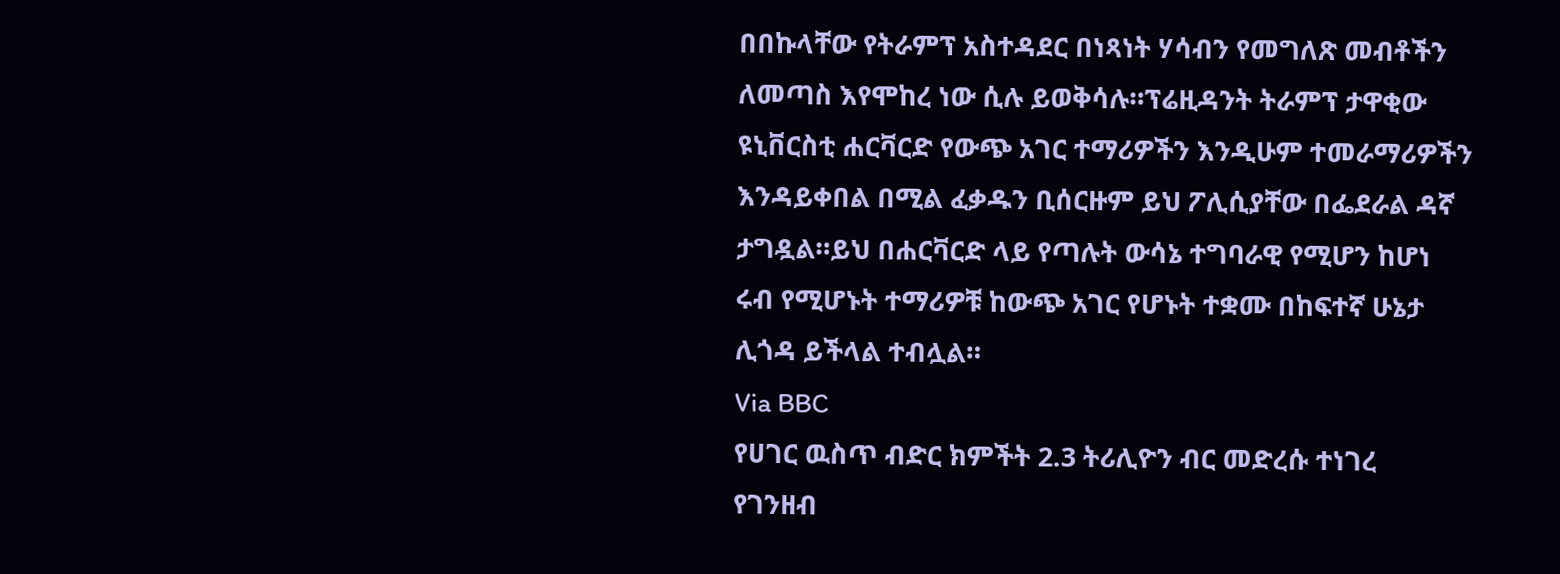በበኩላቸው የትራምፕ አስተዳደር በነጻነት ሃሳብን የመግለጽ መብቶችን ለመጣስ እየሞከረ ነው ሲሉ ይወቅሳሉ።ፕሬዚዳንት ትራምፕ ታዋቂው ዩኒቨርስቲ ሐርቫርድ የውጭ አገር ተማሪዎችን እንዲሁም ተመራማሪዎችን እንዳይቀበል በሚል ፈቃዱን ቢሰርዙም ይህ ፖሊሲያቸው በፌደራል ዳኛ ታግዷል።ይህ በሐርቫርድ ላይ የጣሉት ውሳኔ ተግባራዊ የሚሆን ከሆነ ሩብ የሚሆኑት ተማሪዎቹ ከውጭ አገር የሆኑት ተቋሙ በከፍተኛ ሁኔታ ሊጎዳ ይችላል ተብሏል።
Via BBC
የሀገር ዉስጥ ብድር ክምችት 2.3 ትሪሊዮን ብር መድረሱ ተነገረ
የገንዘብ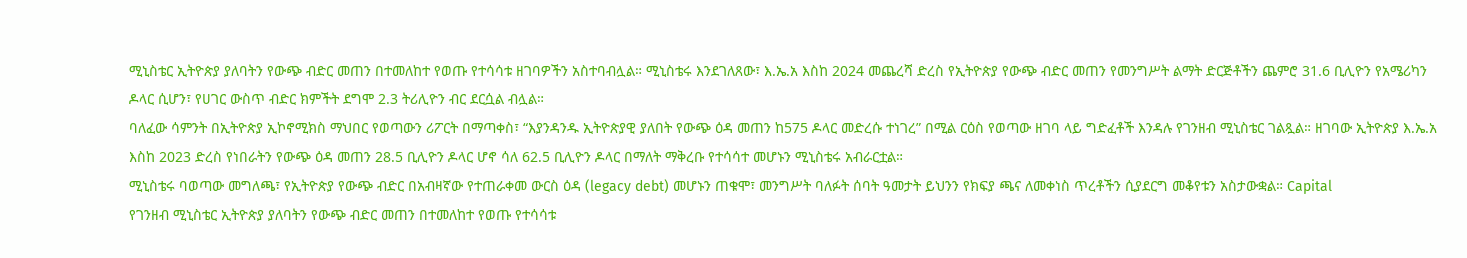ሚኒስቴር ኢትዮጵያ ያለባትን የውጭ ብድር መጠን በተመለከተ የወጡ የተሳሳቱ ዘገባዎችን አስተባብሏል። ሚኒስቴሩ እንደገለጸው፣ እ.ኤ.አ እስከ 2024 መጨረሻ ድረስ የኢትዮጵያ የውጭ ብድር መጠን የመንግሥት ልማት ድርጅቶችን ጨምሮ 31.6 ቢሊዮን የአሜሪካን ዶላር ሲሆን፣ የሀገር ውስጥ ብድር ክምችት ደግሞ 2.3 ትሪሊዮን ብር ደርሷል ብሏል።
ባለፈው ሳምንት በኢትዮጵያ ኢኮኖሚክስ ማህበር የወጣውን ሪፖርት በማጣቀስ፣ “እያንዳንዱ ኢትዮጵያዊ ያለበት የውጭ ዕዳ መጠን ከ575 ዶላር መድረሱ ተነገረ” በሚል ርዕስ የወጣው ዘገባ ላይ ግድፈቶች እንዳሉ የገንዘብ ሚኒስቴር ገልጿል። ዘገባው ኢትዮጵያ እ.ኤ.አ እስከ 2023 ድረስ የነበራትን የውጭ ዕዳ መጠን 28.5 ቢሊዮን ዶላር ሆኖ ሳለ 62.5 ቢሊዮን ዶላር በማለት ማቅረቡ የተሳሳተ መሆኑን ሚኒስቴሩ አብራርቷል።
ሚኒስቴሩ ባወጣው መግለጫ፣ የኢትዮጵያ የውጭ ብድር በአብዛኛው የተጠራቀመ ውርስ ዕዳ (legacy debt) መሆኑን ጠቁሞ፣ መንግሥት ባለፉት ሰባት ዓመታት ይህንን የክፍያ ጫና ለመቀነስ ጥረቶችን ሲያደርግ መቆየቱን አስታውቋል። Capital
የገንዘብ ሚኒስቴር ኢትዮጵያ ያለባትን የውጭ ብድር መጠን በተመለከተ የወጡ የተሳሳቱ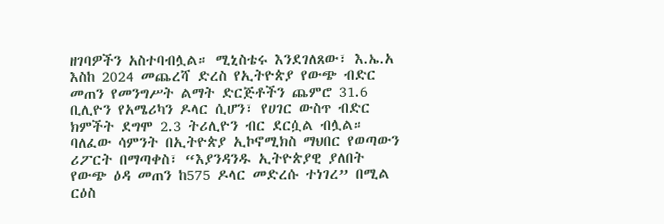ዘገባዎችን አስተባብሏል። ሚኒስቴሩ እንደገለጸው፣ እ.ኤ.አ እስከ 2024 መጨረሻ ድረስ የኢትዮጵያ የውጭ ብድር መጠን የመንግሥት ልማት ድርጅቶችን ጨምሮ 31.6 ቢሊዮን የአሜሪካን ዶላር ሲሆን፣ የሀገር ውስጥ ብድር ክምችት ደግሞ 2.3 ትሪሊዮን ብር ደርሷል ብሏል።
ባለፈው ሳምንት በኢትዮጵያ ኢኮኖሚክስ ማህበር የወጣውን ሪፖርት በማጣቀስ፣ “እያንዳንዱ ኢትዮጵያዊ ያለበት የውጭ ዕዳ መጠን ከ575 ዶላር መድረሱ ተነገረ” በሚል ርዕስ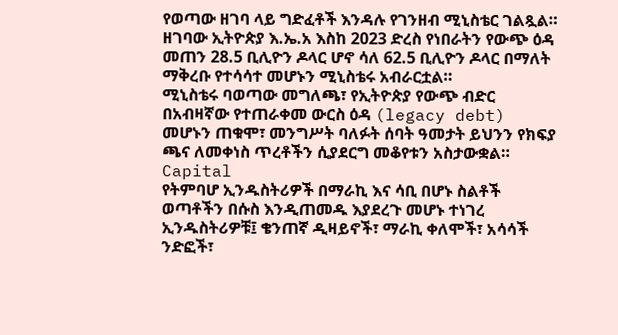የወጣው ዘገባ ላይ ግድፈቶች እንዳሉ የገንዘብ ሚኒስቴር ገልጿል። ዘገባው ኢትዮጵያ እ.ኤ.አ እስከ 2023 ድረስ የነበራትን የውጭ ዕዳ መጠን 28.5 ቢሊዮን ዶላር ሆኖ ሳለ 62.5 ቢሊዮን ዶላር በማለት ማቅረቡ የተሳሳተ መሆኑን ሚኒስቴሩ አብራርቷል።
ሚኒስቴሩ ባወጣው መግለጫ፣ የኢትዮጵያ የውጭ ብድር በአብዛኛው የተጠራቀመ ውርስ ዕዳ (legacy debt) መሆኑን ጠቁሞ፣ መንግሥት ባለፉት ሰባት ዓመታት ይህንን የክፍያ ጫና ለመቀነስ ጥረቶችን ሲያደርግ መቆየቱን አስታውቋል። Capital
የትምባሆ ኢንዱስትሪዎች በማራኪ እና ሳቢ በሆኑ ስልቶች ወጣቶችን በሱስ እንዲጠመዱ እያደረጉ መሆኑ ተነገረ
ኢንዱስትሪዎቹ፤ ቄንጠኛ ዲዛይኖች፣ ማራኪ ቀለሞች፣ አሳሳች ንድፎች፣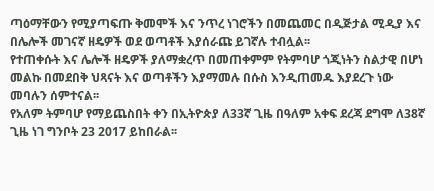ጣዕማቸውን የሚያጣፍጡ ቅመሞች እና ንጥረ ነገሮችን በመጨመር በዲጅታል ሚዲያ እና በሌሎች መገናኛ ዘዴዎች ወደ ወጣቶች እያሰራጩ ይገኛሉ ተብሏል፡፡
የተጠቀሱት እና ሌሎች ዘዴዎች ያለማቋረጥ በመጠቀምም የትምባሆ ጎጂነትን ስልታዊ በሆነ መልኩ በመደበቅ ህጻናት እና ወጣቶችን እያማመሉ በሱስ እንዲጠመዱ እያደረጉ ነው መባሉን ሰምተናል፡፡
የአለም ትምባሆ የማይጨስበት ቀን በኢትዮጵያ ለ33ኛ ጊዜ በዓለም አቀፍ ደረጃ ደግሞ ለ38ኛ ጊዜ ነገ ግንቦት 23 2017 ይከበራል፡፡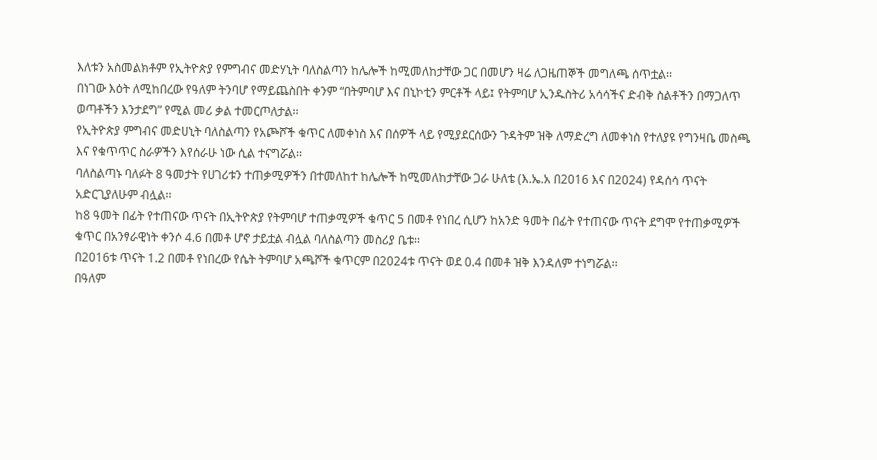እለቱን አስመልክቶም የኢትዮጵያ የምግብና መድሃኒት ባለስልጣን ከሌሎች ከሚመለከታቸው ጋር በመሆን ዛሬ ለጋዜጠኞች መግለጫ ሰጥቷል፡፡
በነገው እዕት ለሚከበረው የዓለም ትንባሆ የማይጨስበት ቀንም “በትምባሆ እና በኒኮቲን ምርቶች ላይ፤ የትምባሆ ኢንዱስትሪ አሳሳችና ድብቅ ስልቶችን በማጋለጥ ወጣቶችን እንታደግ” የሚል መሪ ቃል ተመርጦለታል፡፡
የኢትዮጵያ ምግብና መድሀኒት ባለስልጣን የአጮሾች ቁጥር ለመቀነስ እና በሰዎች ላይ የሚያደርሰውን ጉዳትም ዝቅ ለማድረግ ለመቀነስ የተለያዩ የግንዛቤ መስጫ እና የቁጥጥር ስራዎችን እየሰራሁ ነው ሲል ተናግሯል፡፡
ባለስልጣኑ ባለፉት 8 ዓመታት የሀገሪቱን ተጠቃሚዎችን በተመለከተ ከሌሎች ከሚመለከታቸው ጋራ ሁለቴ (እ.ኤ.አ በ2016 እና በ2024) የዳሰሳ ጥናት አድርጊያለሁም ብሏል፡፡
ከ8 ዓመት በፊት የተጠናው ጥናት በኢትዮጵያ የትምባሆ ተጠቃሚዎች ቁጥር 5 በመቶ የነበረ ሲሆን ከአንድ ዓመት በፊት የተጠናው ጥናት ደግሞ የተጠቃሚዎች ቁጥር በአንፃራዊነት ቀንሶ 4.6 በመቶ ሆኖ ታይቷል ብሏል ባለስልጣን መስሪያ ቤቱ፡፡
በ2016ቱ ጥናት 1.2 በመቶ የነበረው የሴት ትምባሆ አጫሾች ቁጥርም በ2024ቱ ጥናት ወደ 0.4 በመቶ ዝቅ እንዳለም ተነግሯል፡፡
በዓለም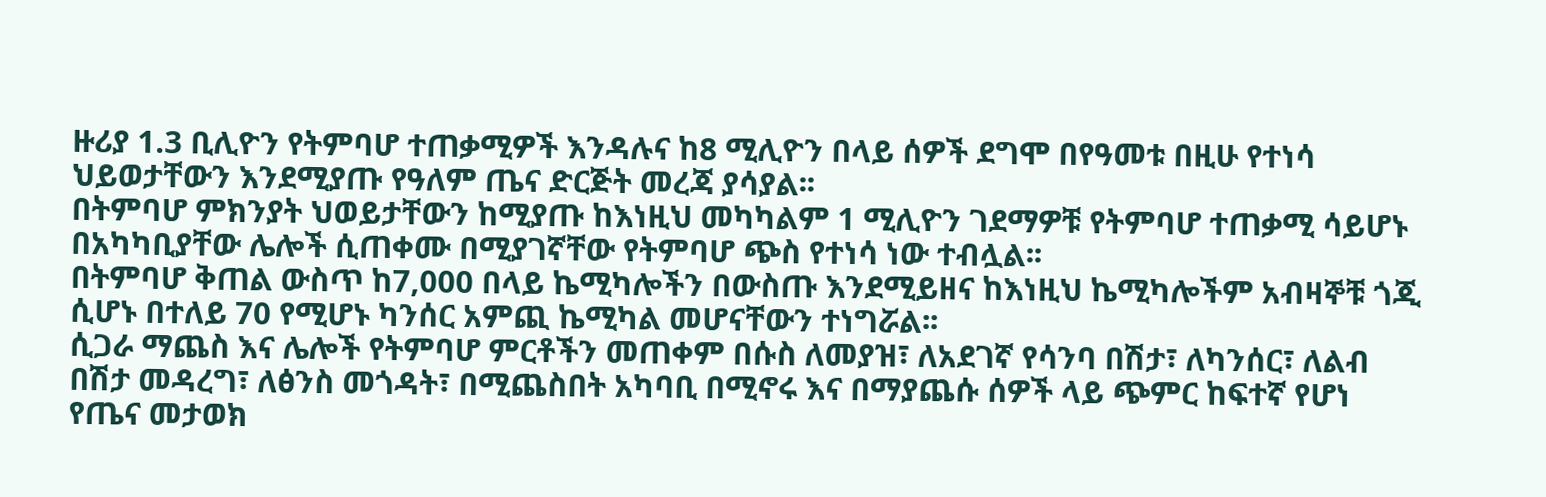ዙሪያ 1.3 ቢሊዮን የትምባሆ ተጠቃሚዎች እንዳሉና ከ8 ሚሊዮን በላይ ሰዎች ደግሞ በየዓመቱ በዚሁ የተነሳ ህይወታቸውን እንደሚያጡ የዓለም ጤና ድርጅት መረጃ ያሳያል፡፡
በትምባሆ ምክንያት ህወይታቸውን ከሚያጡ ከእነዚህ መካካልም 1 ሚሊዮን ገደማዎቹ የትምባሆ ተጠቃሚ ሳይሆኑ በአካካቢያቸው ሌሎች ሲጠቀሙ በሚያገኛቸው የትምባሆ ጭስ የተነሳ ነው ተብሏል፡፡
በትምባሆ ቅጠል ውስጥ ከ7,000 በላይ ኬሚካሎችን በውስጡ እንደሚይዘና ከእነዚህ ኬሚካሎችም አብዛኞቹ ጎጂ ሲሆኑ በተለይ 70 የሚሆኑ ካንሰር አምጪ ኬሚካል መሆናቸውን ተነግሯል፡፡
ሲጋራ ማጨስ እና ሌሎች የትምባሆ ምርቶችን መጠቀም በሱስ ለመያዝ፣ ለአደገኛ የሳንባ በሽታ፣ ለካንሰር፣ ለልብ በሽታ መዳረግ፣ ለፅንስ መጎዳት፣ በሚጨስበት አካባቢ በሚኖሩ እና በማያጨሱ ሰዎች ላይ ጭምር ከፍተኛ የሆነ የጤና መታወክ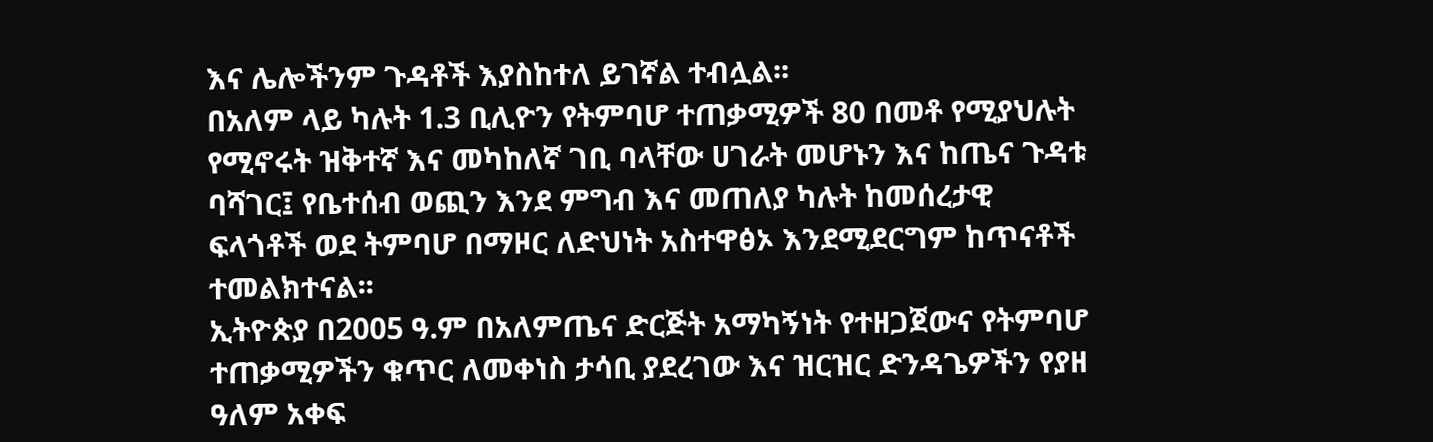እና ሌሎችንም ጉዳቶች እያስከተለ ይገኛል ተብሏል፡፡
በአለም ላይ ካሉት 1.3 ቢሊዮን የትምባሆ ተጠቃሚዎች 80 በመቶ የሚያህሉት የሚኖሩት ዝቅተኛ እና መካከለኛ ገቢ ባላቸው ሀገራት መሆኑን እና ከጤና ጉዳቱ ባሻገር፤ የቤተሰብ ወጪን እንደ ምግብ እና መጠለያ ካሉት ከመሰረታዊ ፍላጎቶች ወደ ትምባሆ በማዞር ለድህነት አስተዋፅኦ እንደሚደርግም ከጥናቶች ተመልክተናል፡፡
ኢትዮጵያ በ2005 ዓ.ም በአለምጤና ድርጅት አማካኝነት የተዘጋጀውና የትምባሆ ተጠቃሚዎችን ቁጥር ለመቀነስ ታሳቢ ያደረገው እና ዝርዝር ድንዳጌዎችን የያዘ ዓለም አቀፍ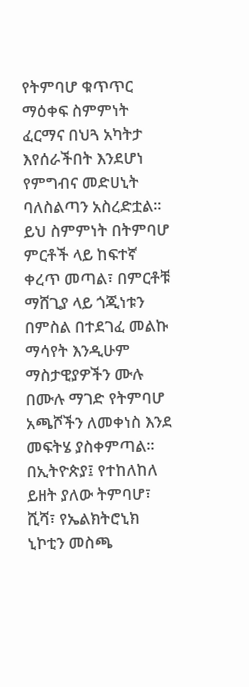የትምባሆ ቁጥጥር ማዕቀፍ ስምምነት ፈርማና በህጓ አካትታ እየሰራችበት እንደሆነ የምግብና መድሀኒት ባለስልጣን አስረድቷል፡፡
ይህ ስምምነት በትምባሆ ምርቶች ላይ ከፍተኛ ቀረጥ መጣል፣ በምርቶቹ ማሸጊያ ላይ ጎጂነቱን በምስል በተደገፈ መልኩ ማሳየት እንዲሁም ማስታዊያዎችን ሙሉ በሙሉ ማገድ የትምባሆ አጫሾችን ለመቀነስ እንደ መፍትሄ ያስቀምጣል፡፡
በኢትዮጵያ፤ የተከለከለ ይዘት ያለው ትምባሆ፣ ሺሻ፣ የኤልክትሮኒክ ኒኮቲን መስጫ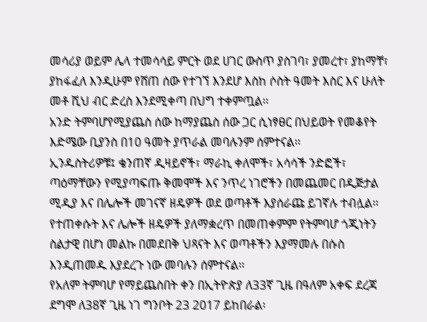መሳሪያ ወይም ሌላ ተመሳሳይ ምርት ወደ ሀገር ውስጥ ያስገባ፣ ያመረተ፣ ያከማቸ፣ ያከፋፈለ እንዲሁም የሸጠ ሰው የተገኘ እንደሆ እስከ ሶስት ዓመት እስር እና ሁለት መቶ ሺህ ብር ድረስ እንደሚቀጣ በህግ ተቀምጧል፡፡
አንድ ትምባሆየሚያጨስ ሰው ከማያጨስ ሰው ጋር ሲነፃፀር በህይወት የመቆየት እድሜው ቢያንስ በ10 ዓመት ያጥራል መባሉንም ሰምተናል፡፡
ኢንዱስትሪዎቹ፤ ቄንጠኛ ዲዛይኖች፣ ማራኪ ቀለሞች፣ አሳሳች ንድፎች፣ ጣዕማቸውን የሚያጣፍጡ ቅመሞች እና ንጥረ ነገሮችን በመጨመር በዲጅታል ሚዲያ እና በሌሎች መገናኛ ዘዴዎች ወደ ወጣቶች እያሰራጩ ይገኛሉ ተብሏል፡፡
የተጠቀሱት እና ሌሎች ዘዴዎች ያለማቋረጥ በመጠቀምም የትምባሆ ጎጂነትን ስልታዊ በሆነ መልኩ በመደበቅ ህጻናት እና ወጣቶችን እያማመሉ በሱስ እንዲጠመዱ እያደረጉ ነው መባሉን ሰምተናል፡፡
የአለም ትምባሆ የማይጨስበት ቀን በኢትዮጵያ ለ33ኛ ጊዜ በዓለም አቀፍ ደረጃ ደግሞ ለ38ኛ ጊዜ ነገ ግንቦት 23 2017 ይከበራል፡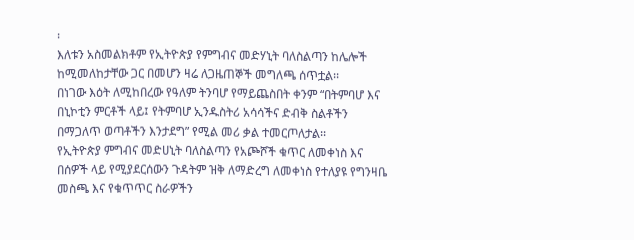፡
እለቱን አስመልክቶም የኢትዮጵያ የምግብና መድሃኒት ባለስልጣን ከሌሎች ከሚመለከታቸው ጋር በመሆን ዛሬ ለጋዜጠኞች መግለጫ ሰጥቷል፡፡
በነገው እዕት ለሚከበረው የዓለም ትንባሆ የማይጨስበት ቀንም “በትምባሆ እና በኒኮቲን ምርቶች ላይ፤ የትምባሆ ኢንዱስትሪ አሳሳችና ድብቅ ስልቶችን በማጋለጥ ወጣቶችን እንታደግ” የሚል መሪ ቃል ተመርጦለታል፡፡
የኢትዮጵያ ምግብና መድሀኒት ባለስልጣን የአጮሾች ቁጥር ለመቀነስ እና በሰዎች ላይ የሚያደርሰውን ጉዳትም ዝቅ ለማድረግ ለመቀነስ የተለያዩ የግንዛቤ መስጫ እና የቁጥጥር ስራዎችን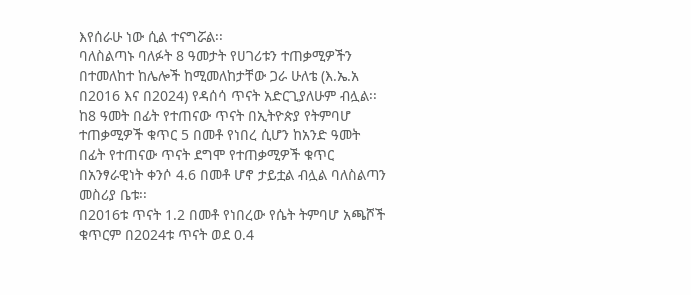እየሰራሁ ነው ሲል ተናግሯል፡፡
ባለስልጣኑ ባለፉት 8 ዓመታት የሀገሪቱን ተጠቃሚዎችን በተመለከተ ከሌሎች ከሚመለከታቸው ጋራ ሁለቴ (እ.ኤ.አ በ2016 እና በ2024) የዳሰሳ ጥናት አድርጊያለሁም ብሏል፡፡
ከ8 ዓመት በፊት የተጠናው ጥናት በኢትዮጵያ የትምባሆ ተጠቃሚዎች ቁጥር 5 በመቶ የነበረ ሲሆን ከአንድ ዓመት በፊት የተጠናው ጥናት ደግሞ የተጠቃሚዎች ቁጥር በአንፃራዊነት ቀንሶ 4.6 በመቶ ሆኖ ታይቷል ብሏል ባለስልጣን መስሪያ ቤቱ፡፡
በ2016ቱ ጥናት 1.2 በመቶ የነበረው የሴት ትምባሆ አጫሾች ቁጥርም በ2024ቱ ጥናት ወደ 0.4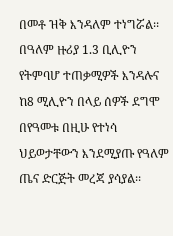በመቶ ዝቅ እንዳለም ተነግሯል፡፡
በዓለም ዙሪያ 1.3 ቢሊዮን የትምባሆ ተጠቃሚዎች እንዳሉና ከ8 ሚሊዮን በላይ ሰዎች ደግሞ በየዓመቱ በዚሁ የተነሳ ህይወታቸውን እንደሚያጡ የዓለም ጤና ድርጅት መረጃ ያሳያል፡፡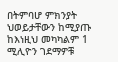በትምባሆ ምክንያት ህወይታቸውን ከሚያጡ ከእነዚህ መካካልም 1 ሚሊዮን ገደማዎቹ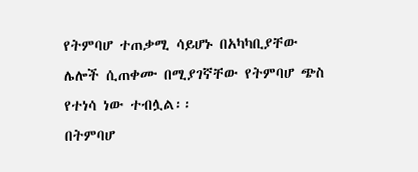የትምባሆ ተጠቃሚ ሳይሆኑ በአካካቢያቸው ሌሎች ሲጠቀሙ በሚያገኛቸው የትምባሆ ጭስ የተነሳ ነው ተብሏል፡፡
በትምባሆ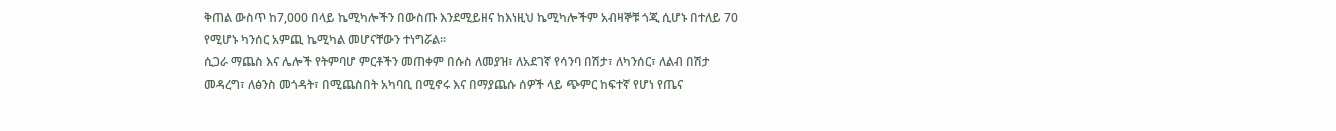ቅጠል ውስጥ ከ7,000 በላይ ኬሚካሎችን በውስጡ እንደሚይዘና ከእነዚህ ኬሚካሎችም አብዛኞቹ ጎጂ ሲሆኑ በተለይ 70 የሚሆኑ ካንሰር አምጪ ኬሚካል መሆናቸውን ተነግሯል፡፡
ሲጋራ ማጨስ እና ሌሎች የትምባሆ ምርቶችን መጠቀም በሱስ ለመያዝ፣ ለአደገኛ የሳንባ በሽታ፣ ለካንሰር፣ ለልብ በሽታ መዳረግ፣ ለፅንስ መጎዳት፣ በሚጨስበት አካባቢ በሚኖሩ እና በማያጨሱ ሰዎች ላይ ጭምር ከፍተኛ የሆነ የጤና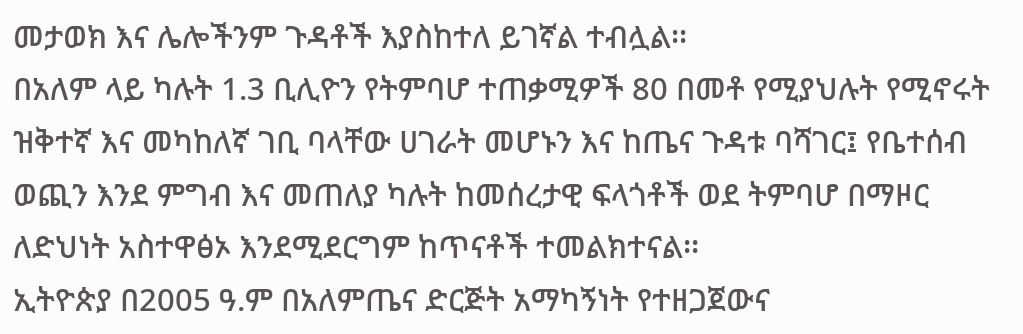መታወክ እና ሌሎችንም ጉዳቶች እያስከተለ ይገኛል ተብሏል፡፡
በአለም ላይ ካሉት 1.3 ቢሊዮን የትምባሆ ተጠቃሚዎች 80 በመቶ የሚያህሉት የሚኖሩት ዝቅተኛ እና መካከለኛ ገቢ ባላቸው ሀገራት መሆኑን እና ከጤና ጉዳቱ ባሻገር፤ የቤተሰብ ወጪን እንደ ምግብ እና መጠለያ ካሉት ከመሰረታዊ ፍላጎቶች ወደ ትምባሆ በማዞር ለድህነት አስተዋፅኦ እንደሚደርግም ከጥናቶች ተመልክተናል፡፡
ኢትዮጵያ በ2005 ዓ.ም በአለምጤና ድርጅት አማካኝነት የተዘጋጀውና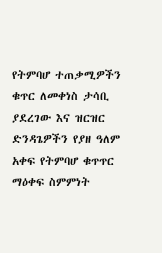የትምባሆ ተጠቃሚዎችን ቁጥር ለመቀነስ ታሳቢ ያደረገው እና ዝርዝር ድንዳጌዎችን የያዘ ዓለም አቀፍ የትምባሆ ቁጥጥር ማዕቀፍ ስምምነት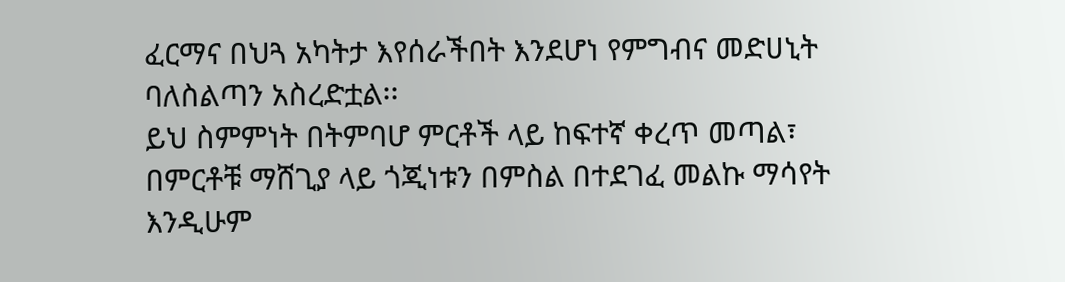ፈርማና በህጓ አካትታ እየሰራችበት እንደሆነ የምግብና መድሀኒት ባለስልጣን አስረድቷል፡፡
ይህ ስምምነት በትምባሆ ምርቶች ላይ ከፍተኛ ቀረጥ መጣል፣ በምርቶቹ ማሸጊያ ላይ ጎጂነቱን በምስል በተደገፈ መልኩ ማሳየት እንዲሁም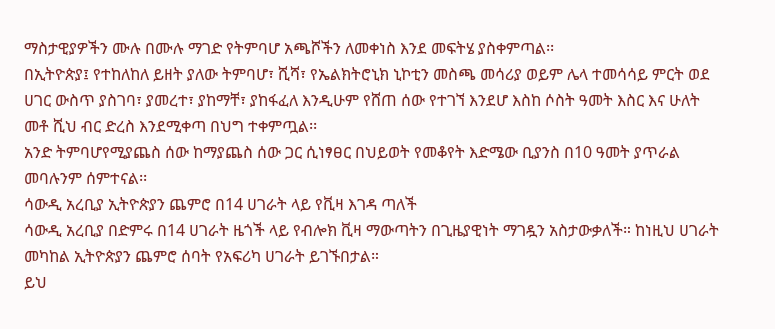ማስታዊያዎችን ሙሉ በሙሉ ማገድ የትምባሆ አጫሾችን ለመቀነስ እንደ መፍትሄ ያስቀምጣል፡፡
በኢትዮጵያ፤ የተከለከለ ይዘት ያለው ትምባሆ፣ ሺሻ፣ የኤልክትሮኒክ ኒኮቲን መስጫ መሳሪያ ወይም ሌላ ተመሳሳይ ምርት ወደ ሀገር ውስጥ ያስገባ፣ ያመረተ፣ ያከማቸ፣ ያከፋፈለ እንዲሁም የሸጠ ሰው የተገኘ እንደሆ እስከ ሶስት ዓመት እስር እና ሁለት መቶ ሺህ ብር ድረስ እንደሚቀጣ በህግ ተቀምጧል፡፡
አንድ ትምባሆየሚያጨስ ሰው ከማያጨስ ሰው ጋር ሲነፃፀር በህይወት የመቆየት እድሜው ቢያንስ በ10 ዓመት ያጥራል መባሉንም ሰምተናል፡፡
ሳውዲ አረቢያ ኢትዮጵያን ጨምሮ በ14 ሀገራት ላይ የቪዛ እገዳ ጣለች
ሳውዲ አረቢያ በድምሩ በ14 ሀገራት ዜጎች ላይ የብሎክ ቪዛ ማውጣትን በጊዜያዊነት ማገዷን አስታውቃለች። ከነዚህ ሀገራት መካከል ኢትዮጵያን ጨምሮ ሰባት የአፍሪካ ሀገራት ይገኙበታል።
ይህ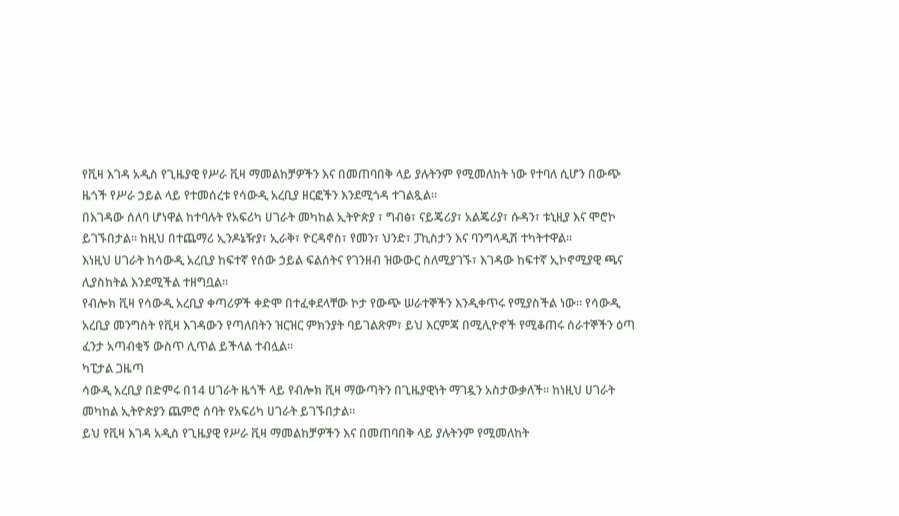የቪዛ እገዳ አዲስ የጊዜያዊ የሥራ ቪዛ ማመልከቻዎችን እና በመጠባበቅ ላይ ያሉትንም የሚመለከት ነው የተባለ ሲሆን በውጭ ዜጎች የሥራ ኃይል ላይ የተመሰረቱ የሳውዲ አረቢያ ዘርፎችን እንደሚጎዳ ተገልጿል።
በእገዳው ሰለባ ሆነዋል ከተባሉት የአፍሪካ ሀገራት መካከል ኢትዮጵያ ፣ ግብፅ፣ ናይጄሪያ፣ አልጄሪያ፣ ሱዳን፣ ቱኒዚያ እና ሞሮኮ ይገኙበታል። ከዚህ በተጨማሪ ኢንዶኔዥያ፣ ኢራቅ፣ ዮርዳኖስ፣ የመን፣ ህንድ፣ ፓኪስታን እና ባንግላዲሽ ተካትተዋል።
እነዚህ ሀገራት ከሳውዲ አረቢያ ከፍተኛ የሰው ኃይል ፍልሰትና የገንዘብ ዝውውር ስለሚያገኙ፣ እገዳው ከፍተኛ ኢኮኖሚያዊ ጫና ሊያስከትል እንደሚችል ተዘግቧል።
የብሎክ ቪዛ የሳውዲ አረቢያ ቀጣሪዎች ቀድሞ በተፈቀደላቸው ኮታ የውጭ ሠራተኞችን እንዲቀጥሩ የሚያስችል ነው። የሳውዲ አረቢያ መንግስት የቪዛ እገዳውን የጣለበትን ዝርዝር ምክንያት ባይገልጽም፣ ይህ እርምጃ በሚሊዮኖች የሚቆጠሩ ሰራተኞችን ዕጣ ፈንታ አጣብቂኝ ውስጥ ሊጥል ይችላል ተብሏል።
ካፒታል ጋዜጣ
ሳውዲ አረቢያ በድምሩ በ14 ሀገራት ዜጎች ላይ የብሎክ ቪዛ ማውጣትን በጊዜያዊነት ማገዷን አስታውቃለች። ከነዚህ ሀገራት መካከል ኢትዮጵያን ጨምሮ ሰባት የአፍሪካ ሀገራት ይገኙበታል።
ይህ የቪዛ እገዳ አዲስ የጊዜያዊ የሥራ ቪዛ ማመልከቻዎችን እና በመጠባበቅ ላይ ያሉትንም የሚመለከት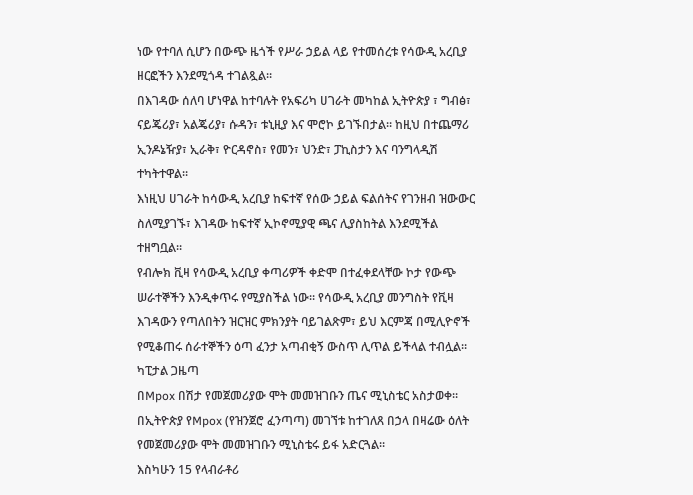ነው የተባለ ሲሆን በውጭ ዜጎች የሥራ ኃይል ላይ የተመሰረቱ የሳውዲ አረቢያ ዘርፎችን እንደሚጎዳ ተገልጿል።
በእገዳው ሰለባ ሆነዋል ከተባሉት የአፍሪካ ሀገራት መካከል ኢትዮጵያ ፣ ግብፅ፣ ናይጄሪያ፣ አልጄሪያ፣ ሱዳን፣ ቱኒዚያ እና ሞሮኮ ይገኙበታል። ከዚህ በተጨማሪ ኢንዶኔዥያ፣ ኢራቅ፣ ዮርዳኖስ፣ የመን፣ ህንድ፣ ፓኪስታን እና ባንግላዲሽ ተካትተዋል።
እነዚህ ሀገራት ከሳውዲ አረቢያ ከፍተኛ የሰው ኃይል ፍልሰትና የገንዘብ ዝውውር ስለሚያገኙ፣ እገዳው ከፍተኛ ኢኮኖሚያዊ ጫና ሊያስከትል እንደሚችል ተዘግቧል።
የብሎክ ቪዛ የሳውዲ አረቢያ ቀጣሪዎች ቀድሞ በተፈቀደላቸው ኮታ የውጭ ሠራተኞችን እንዲቀጥሩ የሚያስችል ነው። የሳውዲ አረቢያ መንግስት የቪዛ እገዳውን የጣለበትን ዝርዝር ምክንያት ባይገልጽም፣ ይህ እርምጃ በሚሊዮኖች የሚቆጠሩ ሰራተኞችን ዕጣ ፈንታ አጣብቂኝ ውስጥ ሊጥል ይችላል ተብሏል።
ካፒታል ጋዜጣ
በMpox በሽታ የመጀመሪያው ሞት መመዝገቡን ጤና ሚኒስቴር አስታወቀ።
በኢትዮጵያ የMpox (የዝንጀሮ ፈንጣጣ) መገኘቱ ከተገለጸ በኃላ በዛሬው ዕለት የመጀመሪያው ሞት መመዝገቡን ሚኒስቴሩ ይፋ አድርጓል።
እስካሁን 15 የላብራቶሪ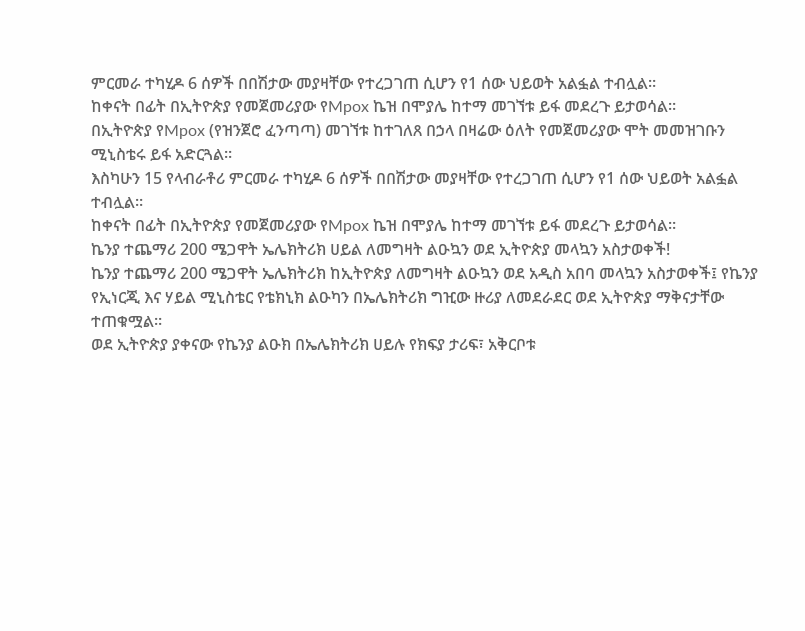ምርመራ ተካሂዶ 6 ሰዎች በበሽታው መያዛቸው የተረጋገጠ ሲሆን የ1 ሰው ህይወት አልፏል ተብሏል።
ከቀናት በፊት በኢትዮጵያ የመጀመሪያው የMpox ኬዝ በሞያሌ ከተማ መገኘቱ ይፋ መደረጉ ይታወሳል።
በኢትዮጵያ የMpox (የዝንጀሮ ፈንጣጣ) መገኘቱ ከተገለጸ በኃላ በዛሬው ዕለት የመጀመሪያው ሞት መመዝገቡን ሚኒስቴሩ ይፋ አድርጓል።
እስካሁን 15 የላብራቶሪ ምርመራ ተካሂዶ 6 ሰዎች በበሽታው መያዛቸው የተረጋገጠ ሲሆን የ1 ሰው ህይወት አልፏል ተብሏል።
ከቀናት በፊት በኢትዮጵያ የመጀመሪያው የMpox ኬዝ በሞያሌ ከተማ መገኘቱ ይፋ መደረጉ ይታወሳል።
ኬንያ ተጨማሪ 200 ሜጋዋት ኤሌክትሪክ ሀይል ለመግዛት ልዑኳን ወደ ኢትዮጵያ መላኳን አስታወቀች!
ኬንያ ተጨማሪ 200 ሜጋዋት ኤሌክትሪክ ከኢትዮጵያ ለመግዛት ልዑኳን ወደ አዲስ አበባ መላኳን አስታወቀች፤ የኬንያ የኢነርጂ እና ሃይል ሚኒስቴር የቴክኒክ ልዑካን በኤሌክትሪክ ግዢው ዙሪያ ለመደራደር ወደ ኢትዮጵያ ማቅናታቸው ተጠቁሟል።
ወደ ኢትዮጵያ ያቀናው የኬንያ ልዑክ በኤሌክትሪክ ሀይሉ የክፍያ ታሪፍ፣ አቅርቦቱ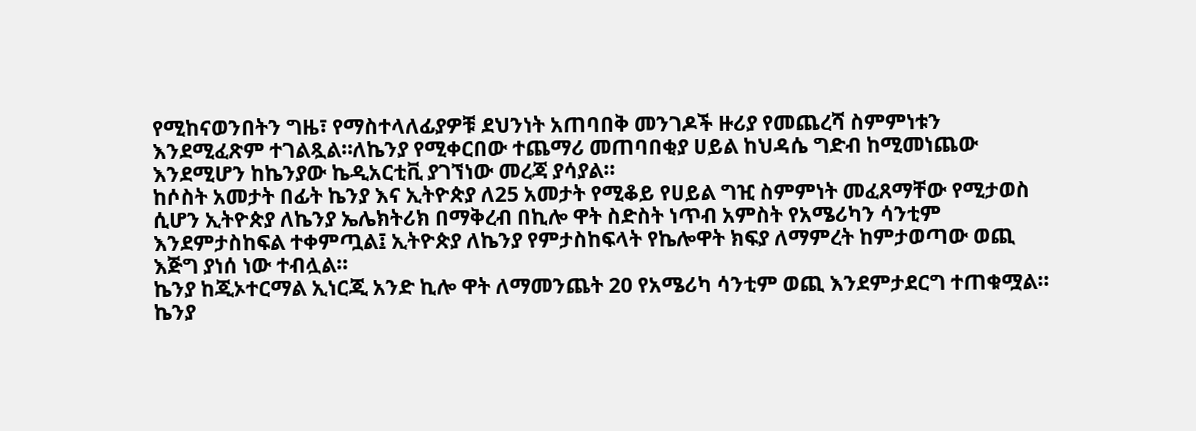የሚከናወንበትን ግዜ፣ የማስተላለፊያዎቹ ደህንነት አጠባበቅ መንገዶች ዙሪያ የመጨረሻ ስምምነቱን እንደሚፈጽም ተገልጿል።ለኬንያ የሚቀርበው ተጨማሪ መጠባበቂያ ሀይል ከህዳሴ ግድብ ከሚመነጨው እንደሚሆን ከኬንያው ኬዲአርቲቪ ያገኘነው መረጃ ያሳያል።
ከሶስት አመታት በፊት ኬንያ እና ኢትዮጵያ ለ25 አመታት የሚቆይ የሀይል ግዢ ስምምነት መፈጸማቸው የሚታወስ ሲሆን ኢትዮጵያ ለኬንያ ኤሌክትሪክ በማቅረብ በኪሎ ዋት ስድስት ነጥብ አምስት የአሜሪካን ሳንቲም እንደምታስከፍል ተቀምጧል፤ ኢትዮጵያ ለኬንያ የምታስከፍላት የኬሎዋት ክፍያ ለማምረት ከምታወጣው ወጪ እጅግ ያነሰ ነው ተብሏል።
ኬንያ ከጂኦተርማል ኢነርጂ አንድ ኪሎ ዋት ለማመንጨት 20 የአሜሪካ ሳንቲም ወጪ እንደምታደርግ ተጠቁሟል። ኬንያ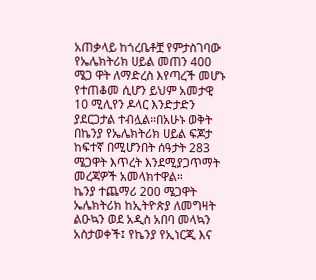አጠቃላይ ከጎረቤቶቿ የምታስገባው የኤሌክትሪክ ሀይል መጠን 400 ሜጋ ዋት ለማድረስ እየጣረች መሆኑ የተጠቆመ ሲሆን ይህም አመታዊ 10 ሚሊየን ዶላር እንድታድን ያደርጋታል ተብሏል።በአሁኑ ወቅት በኬንያ የኤሌክትሪክ ሀይል ፍጆታ ከፍተኛ በሚሆንበት ሰዓታት 283 ሜጋዋት እጥረት እንደሚያጋጥማት መረጃዎች አመላክተዋል።
ኬንያ ተጨማሪ 200 ሜጋዋት ኤሌክትሪክ ከኢትዮጵያ ለመግዛት ልዑኳን ወደ አዲስ አበባ መላኳን አስታወቀች፤ የኬንያ የኢነርጂ እና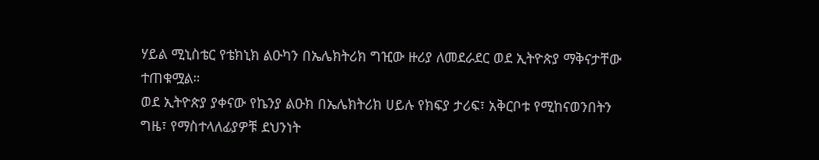ሃይል ሚኒስቴር የቴክኒክ ልዑካን በኤሌክትሪክ ግዢው ዙሪያ ለመደራደር ወደ ኢትዮጵያ ማቅናታቸው ተጠቁሟል።
ወደ ኢትዮጵያ ያቀናው የኬንያ ልዑክ በኤሌክትሪክ ሀይሉ የክፍያ ታሪፍ፣ አቅርቦቱ የሚከናወንበትን ግዜ፣ የማስተላለፊያዎቹ ደህንነት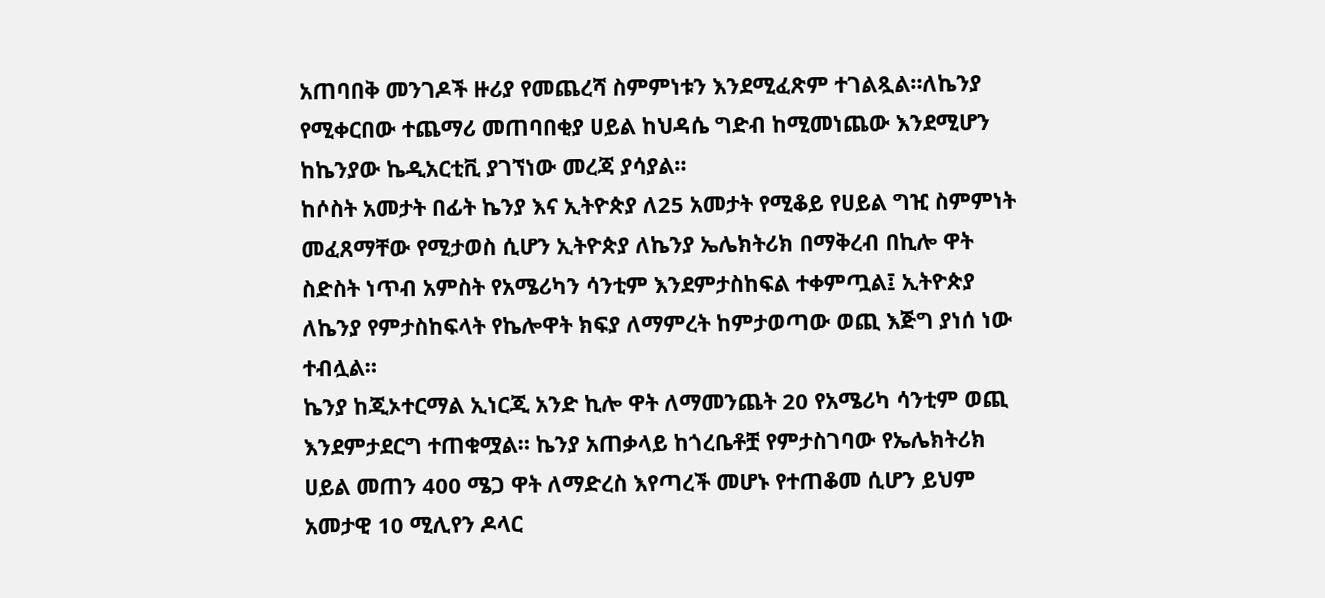አጠባበቅ መንገዶች ዙሪያ የመጨረሻ ስምምነቱን እንደሚፈጽም ተገልጿል።ለኬንያ የሚቀርበው ተጨማሪ መጠባበቂያ ሀይል ከህዳሴ ግድብ ከሚመነጨው እንደሚሆን ከኬንያው ኬዲአርቲቪ ያገኘነው መረጃ ያሳያል።
ከሶስት አመታት በፊት ኬንያ እና ኢትዮጵያ ለ25 አመታት የሚቆይ የሀይል ግዢ ስምምነት መፈጸማቸው የሚታወስ ሲሆን ኢትዮጵያ ለኬንያ ኤሌክትሪክ በማቅረብ በኪሎ ዋት ስድስት ነጥብ አምስት የአሜሪካን ሳንቲም እንደምታስከፍል ተቀምጧል፤ ኢትዮጵያ ለኬንያ የምታስከፍላት የኬሎዋት ክፍያ ለማምረት ከምታወጣው ወጪ እጅግ ያነሰ ነው ተብሏል።
ኬንያ ከጂኦተርማል ኢነርጂ አንድ ኪሎ ዋት ለማመንጨት 20 የአሜሪካ ሳንቲም ወጪ እንደምታደርግ ተጠቁሟል። ኬንያ አጠቃላይ ከጎረቤቶቿ የምታስገባው የኤሌክትሪክ ሀይል መጠን 400 ሜጋ ዋት ለማድረስ እየጣረች መሆኑ የተጠቆመ ሲሆን ይህም አመታዊ 10 ሚሊየን ዶላር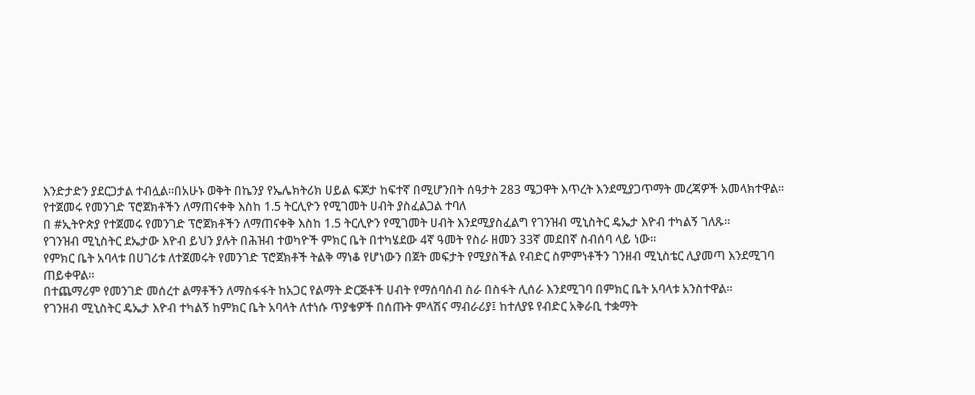እንድታድን ያደርጋታል ተብሏል።በአሁኑ ወቅት በኬንያ የኤሌክትሪክ ሀይል ፍጆታ ከፍተኛ በሚሆንበት ሰዓታት 283 ሜጋዋት እጥረት እንደሚያጋጥማት መረጃዎች አመላክተዋል።
የተጀመሩ የመንገድ ፕሮጀክቶችን ለማጠናቀቅ እስከ 1.5 ትርሊዮን የሚገመት ሀብት ያስፈልጋል ተባለ
በ #ኢትዮጵያ የተጀመሩ የመንገድ ፕሮጀክቶችን ለማጠናቀቅ እስከ 1.5 ትርሊዮን የሚገመት ሀብት እንደሚያስፈልግ የገንዝብ ሚኒስትር ዴኤታ እዮብ ተካልኝ ገለጹ።
የገንዝብ ሚኒስትር ደኤታው እዮብ ይህን ያሉት በሕዝብ ተወካዮች ምክር ቤት በተካሄደው 4ኛ ዓመት የስራ ዘመን 33ኛ መደበኛ ስብሰባ ላይ ነው።
የምክር ቤት አባላቱ በሀገሪቱ ለተጀመሩት የመንገድ ፕሮጀክቶች ትልቅ ማነቆ የሆነውን በጀት መፍታት የሚያስችል የብድር ስምምነቶችን ገንዘብ ሚኒስቴር ሊያመጣ እንደሚገባ ጠይቀዋል።
በተጨማሪም የመንገድ መሰረተ ልማቶችን ለማስፋፋት ከአጋር የልማት ድርጅቶች ሀብት የማሰባሰብ ስራ በስፋት ሊሰራ እንደሚገባ በምክር ቤት አባላቱ አንስተዋል።
የገንዘብ ሚኒስትር ዴኤታ እዮብ ተካልኝ ከምክር ቤት አባላት ለተነሱ ጥያቄዎች በሰጡት ምላሽና ማብራሪያ፤ ከተለያዩ የብድር አቅራቢ ተቋማት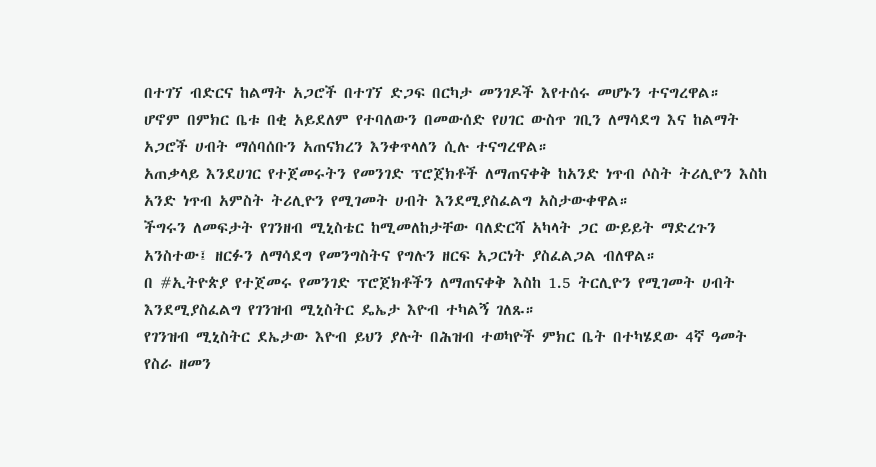በተገኘ ብድርና ከልማት አጋሮች በተገኘ ድጋፍ በርካታ መንገዶች እየተሰሩ መሆኑን ተናግረዋል።
ሆኖም በምክር ቤቱ በቂ አይደለም የተባለውን በመውሰድ የሀገር ውስጥ ገቢን ለማሳደግ እና ከልማት አጋሮች ሀብት ማሰባሰቡን አጠናክረን እንቀጥላለን ሲሉ ተናግረዋል።
አጠቃላይ እንደሀገር የተጀመሩትን የመንገድ ፕሮጀክቶች ለማጠናቀቅ ከአንድ ነጥብ ሶስት ትሪሊዮን እስከ አንድ ነጥብ አምስት ትሪሊዮን የሚገመት ሀብት እንደሚያስፈልግ አስታውቀዋል።
ችግሩን ለመፍታት የገንዘብ ሚኒስቴር ከሚመለከታቸው ባለድርሻ አካላት ጋር ውይይት ማድረጉን አንስተው፤ ዘርፉን ለማሳደግ የመንግስትና የግሉን ዘርፍ አጋርነት ያስፈልጋል ብለዋል።
በ #ኢትዮጵያ የተጀመሩ የመንገድ ፕሮጀክቶችን ለማጠናቀቅ እስከ 1.5 ትርሊዮን የሚገመት ሀብት እንደሚያስፈልግ የገንዝብ ሚኒስትር ዴኤታ እዮብ ተካልኝ ገለጹ።
የገንዝብ ሚኒስትር ደኤታው እዮብ ይህን ያሉት በሕዝብ ተወካዮች ምክር ቤት በተካሄደው 4ኛ ዓመት የስራ ዘመን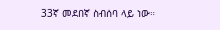33ኛ መደበኛ ስብሰባ ላይ ነው።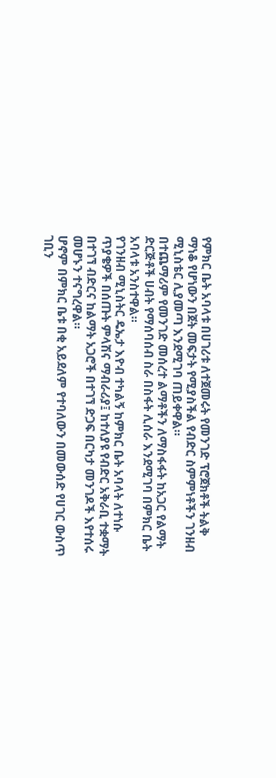የምክር ቤት አባላቱ በሀገሪቱ ለተጀመሩት የመንገድ ፕሮጀክቶች ትልቅ ማነቆ የሆነውን በጀት መፍታት የሚያስችል የብድር ስምምነቶችን ገንዘብ ሚኒስቴር ሊያመጣ እንደሚገባ ጠይቀዋል።
በተጨማሪም የመንገድ መሰረተ ልማቶችን ለማስፋፋት ከአጋር የልማት ድርጅቶች ሀብት የማሰባሰብ ስራ በስፋት ሊሰራ እንደሚገባ በምክር ቤት አባላቱ አንስተዋል።
የገንዘብ ሚኒስትር ዴኤታ እዮብ ተካልኝ ከምክር ቤት አባላት ለተነሱ ጥያቄዎች በሰጡት ምላሽና ማብራሪያ፤ ከተለያዩ የብድር አቅራቢ ተቋማት በተገኘ ብድርና ከልማት አጋሮች በተገኘ ድጋፍ በርካታ መንገዶች እየተሰሩ መሆኑን ተናግረዋል።
ሆኖም በምክር ቤቱ በቂ አይደለም የተባለውን በመውሰድ የሀገር ውስጥ ገቢን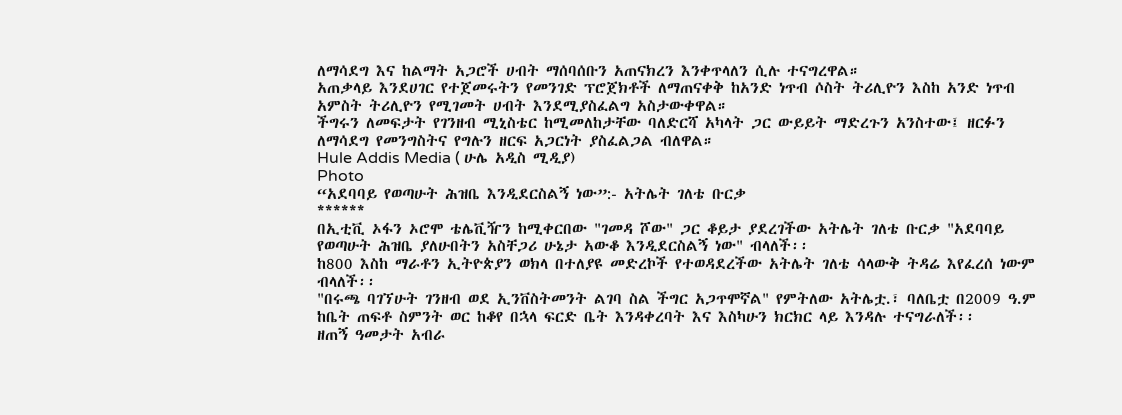ለማሳደግ እና ከልማት አጋሮች ሀብት ማሰባሰቡን አጠናክረን እንቀጥላለን ሲሉ ተናግረዋል።
አጠቃላይ እንደሀገር የተጀመሩትን የመንገድ ፕሮጀክቶች ለማጠናቀቅ ከአንድ ነጥብ ሶስት ትሪሊዮን እስከ አንድ ነጥብ አምስት ትሪሊዮን የሚገመት ሀብት እንደሚያስፈልግ አስታውቀዋል።
ችግሩን ለመፍታት የገንዘብ ሚኒስቴር ከሚመለከታቸው ባለድርሻ አካላት ጋር ውይይት ማድረጉን አንስተው፤ ዘርፉን ለማሳደግ የመንግስትና የግሉን ዘርፍ አጋርነት ያስፈልጋል ብለዋል።
Hule Addis Media ( ሁሌ አዲስ ሚዲያ)
Photo
“አደባባይ የወጣሁት ሕዝቤ እንዲደርስልኝ ነው”:- አትሌት ገለቴ ቡርቃ
******
በኢቲቪ ኦፋን ኦሮሞ ቴሌቪዥን ከሚቀርበው "ገመዳ ሾው" ጋር ቆይታ ያደረገችው አትሌት ገለቴ ቡርቃ "አደባባይ የወጣሁት ሕዝቤ ያለሁበትን አስቸጋሪ ሁኔታ አውቆ እንዲደርስልኝ ነው" ብላለች፡፡
ከ800 እስከ ማራቶን ኢትዮጵያን ወክላ በተለያዩ መድረኮች የተወዳደረችው አትሌት ገለቴ ሳላውቅ ትዳሬ እየፈረሰ ነውም ብላለች፡፡
"በሩጫ ባገኘሁት ገንዘብ ወደ ኢንቨስትመንት ልገባ ስል ችግር አጋጥሞኛል" የምትለው አትሌቷ.፣ ባለቤቷ በ2009 ዓ.ም ከቤት ጠፍቶ ስምንት ወር ከቆየ በኋላ ፍርድ ቤት እንዳቀረባት እና እስካሁን ክርክር ላይ እንዳሉ ተናግራለች፡፡
ዘጠኝ ዓመታት አብራ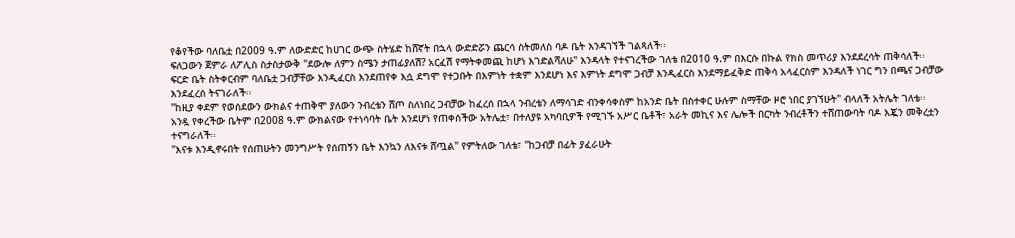የቆየችው ባለቤቷ በ2009 ዓ.ም ለውድድር ከሀገር ውጭ ስትሄድ ከሸኛት በኋላ ውድድሯን ጨርሳ ስትመለስ ባዶ ቤት እንዳገኘች ገልጻለች፡፡
ፍለጋውን ጀምራ ለፖሊስ ስታስታውቅ "ደውሎ ለምን ስሜን ታጠፊያለሽ? አርፈሽ የማትቀመጪ ከሆነ እገድልሻለሁ" እንዳላት የተናገረችው ገለቴ በ2010 ዓ.ም በእርሱ በኩል የክስ መጥሪያ እንደደረሳት ጠቅሳለች፡፡
ፍርድ ቤት ስትቀርብም ባለቤቷ ጋብቻቸው እንዲፈርስ እንደጠየቀ እሷ ደግሞ የተጋቡት በእምነት ተቋም እንደሆነ እና እምነት ደግሞ ጋብቻ እንዲፈርስ እንደማይፈቅድ ጠቅሳ አላፈርስም እንዳለች ነገር ግን በጫና ጋብቻው እንደፈረሰ ትናገራለች፡፡
"ከዚያ ቀደም የወሰደውን ውክልና ተጠቅሞ ያለውን ንብረቴን ሸጦ ስለነበረ ጋብቻው ከፈረሰ በኋላ ንብረቴን ለማሳገድ ብንቀሳቀስም ከአንድ ቤት በስተቀር ሁሉም ስማቸው ዞሮ ነበር ያገኘሁት" ብላለች አትሌት ገለቴ፡፡
አንዷ የቀረችው ቤትም በ2008 ዓ.ም ውክልናው የተነሳባት ቤት እንደሆነ የጠቀሰችው አትሌቷ፣ በተለያዩ አካባቢዎች የሚገኙ አሥር ቤቶች፣ አራት መኪና እና ሌሎች በርካት ንብረቶችን ተሸጠውባት ባዶ እጇን መቅረቷን ተናግራለች፡፡
"እናቱ እንዲኖሩበት የሰጠሁትን መንግሥት የሰጠኝን ቤት እንኳን ለእናቱ ሸጧል" የምትለው ገለቴ፣ "ከጋብቻ በፊት ያፈራሁት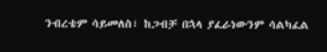ንብረቴም ሳይመለስ፣ ከጋብቻ በኋላ ያፈራነውንም ሳልካፈል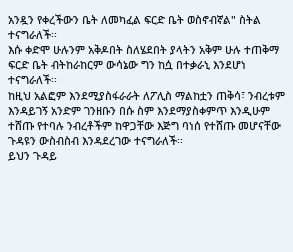አንዷን የቀረችውን ቤት ለመካፈል ፍርድ ቤት ወስኖብኛል" ስትል ተናግራለች፡፡
እሱ ቀድሞ ሁሉንም አቅዶበት ስለሄደበት ያላትን አቅም ሁሉ ተጠቅማ ፍርድ ቤት ብትከራከርም ውሳኔው ግን ከሷ በተቃራኒ እንደሆነ ተናግራለች፡፡
ከዚህ አልፎም እንደሚያስፋራራት ለፖሊስ ማልከቷን ጠቅሳ፣ ንብረቱም እንዳይገኝ አንድም ገንዘቡን በሱ ስም እንደማያስቀምጥ እንዲሁም ተሸጡ የተባሉ ንብረቶችም ከዋጋቸው እጅግ ባነሰ የተሸጡ መሆናቸው ጉዳዩን ውስብስብ እንዳደረገው ተናግራለች፡፡
ይህን ጉዳይ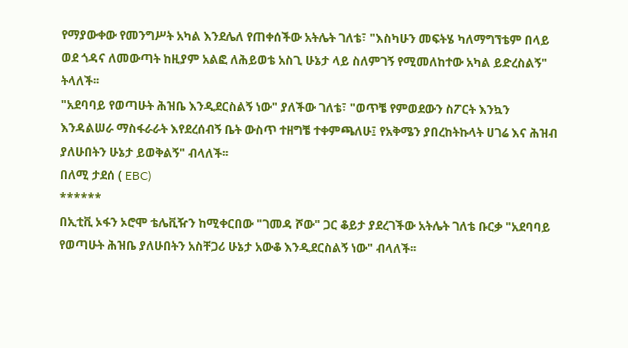የማያውቀው የመንግሥት አካል እንደሌለ የጠቀሰችው አትሌት ገለቴ፣ "እስካሁን መፍትሄ ካለማግኘቴም በላይ ወደ ጎዳና ለመውጣት ከዚያም አልፎ ለሕይወቴ አስጊ ሁኔታ ላይ ስለምገኝ የሚመለከተው አካል ይድረስልኝ" ትላለች፡፡
"አደባባይ የወጣሁት ሕዝቤ እንዲደርስልኝ ነው" ያለችው ገለቴ፣ "ወጥቼ የምወደውን ስፖርት እንኳን እንዳልሠራ ማስፋራራት እየደረሰብኝ ቤት ውስጥ ተዘግቼ ተቀምጫለሁ፤ የአቅሜን ያበረከትኩላት ሀገሬ እና ሕዝብ ያለሁበትን ሁኔታ ይወቅልኝ" ብላለች፡፡
በለሚ ታደሰ ( EBC)
******
በኢቲቪ ኦፋን ኦሮሞ ቴሌቪዥን ከሚቀርበው "ገመዳ ሾው" ጋር ቆይታ ያደረገችው አትሌት ገለቴ ቡርቃ "አደባባይ የወጣሁት ሕዝቤ ያለሁበትን አስቸጋሪ ሁኔታ አውቆ እንዲደርስልኝ ነው" ብላለች፡፡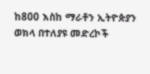ከ800 እስከ ማራቶን ኢትዮጵያን ወክላ በተለያዩ መድረኮች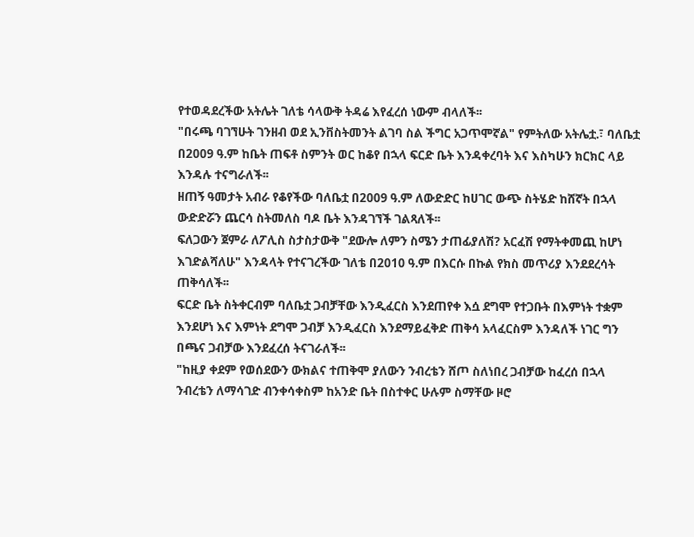የተወዳደረችው አትሌት ገለቴ ሳላውቅ ትዳሬ እየፈረሰ ነውም ብላለች፡፡
"በሩጫ ባገኘሁት ገንዘብ ወደ ኢንቨስትመንት ልገባ ስል ችግር አጋጥሞኛል" የምትለው አትሌቷ.፣ ባለቤቷ በ2009 ዓ.ም ከቤት ጠፍቶ ስምንት ወር ከቆየ በኋላ ፍርድ ቤት እንዳቀረባት እና እስካሁን ክርክር ላይ እንዳሉ ተናግራለች፡፡
ዘጠኝ ዓመታት አብራ የቆየችው ባለቤቷ በ2009 ዓ.ም ለውድድር ከሀገር ውጭ ስትሄድ ከሸኛት በኋላ ውድድሯን ጨርሳ ስትመለስ ባዶ ቤት እንዳገኘች ገልጻለች፡፡
ፍለጋውን ጀምራ ለፖሊስ ስታስታውቅ "ደውሎ ለምን ስሜን ታጠፊያለሽ? አርፈሽ የማትቀመጪ ከሆነ እገድልሻለሁ" እንዳላት የተናገረችው ገለቴ በ2010 ዓ.ም በእርሱ በኩል የክስ መጥሪያ እንደደረሳት ጠቅሳለች፡፡
ፍርድ ቤት ስትቀርብም ባለቤቷ ጋብቻቸው እንዲፈርስ እንደጠየቀ እሷ ደግሞ የተጋቡት በእምነት ተቋም እንደሆነ እና እምነት ደግሞ ጋብቻ እንዲፈርስ እንደማይፈቅድ ጠቅሳ አላፈርስም እንዳለች ነገር ግን በጫና ጋብቻው እንደፈረሰ ትናገራለች፡፡
"ከዚያ ቀደም የወሰደውን ውክልና ተጠቅሞ ያለውን ንብረቴን ሸጦ ስለነበረ ጋብቻው ከፈረሰ በኋላ ንብረቴን ለማሳገድ ብንቀሳቀስም ከአንድ ቤት በስተቀር ሁሉም ስማቸው ዞሮ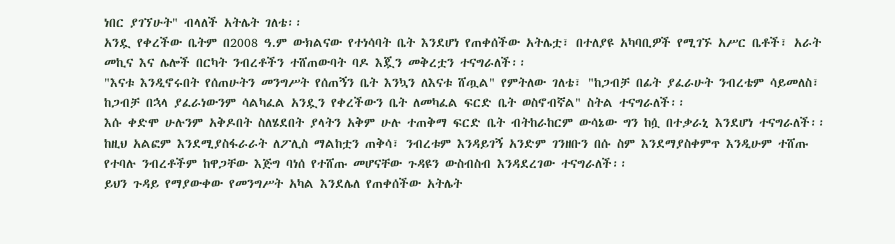ነበር ያገኘሁት" ብላለች አትሌት ገለቴ፡፡
አንዷ የቀረችው ቤትም በ2008 ዓ.ም ውክልናው የተነሳባት ቤት እንደሆነ የጠቀሰችው አትሌቷ፣ በተለያዩ አካባቢዎች የሚገኙ አሥር ቤቶች፣ አራት መኪና እና ሌሎች በርካት ንብረቶችን ተሸጠውባት ባዶ እጇን መቅረቷን ተናግራለች፡፡
"እናቱ እንዲኖሩበት የሰጠሁትን መንግሥት የሰጠኝን ቤት እንኳን ለእናቱ ሸጧል" የምትለው ገለቴ፣ "ከጋብቻ በፊት ያፈራሁት ንብረቴም ሳይመለስ፣ ከጋብቻ በኋላ ያፈራነውንም ሳልካፈል አንዷን የቀረችውን ቤት ለመካፈል ፍርድ ቤት ወስኖብኛል" ስትል ተናግራለች፡፡
እሱ ቀድሞ ሁሉንም አቅዶበት ስለሄደበት ያላትን አቅም ሁሉ ተጠቅማ ፍርድ ቤት ብትከራከርም ውሳኔው ግን ከሷ በተቃራኒ እንደሆነ ተናግራለች፡፡
ከዚህ አልፎም እንደሚያስፋራራት ለፖሊስ ማልከቷን ጠቅሳ፣ ንብረቱም እንዳይገኝ አንድም ገንዘቡን በሱ ስም እንደማያስቀምጥ እንዲሁም ተሸጡ የተባሉ ንብረቶችም ከዋጋቸው እጅግ ባነሰ የተሸጡ መሆናቸው ጉዳዩን ውስብስብ እንዳደረገው ተናግራለች፡፡
ይህን ጉዳይ የማያውቀው የመንግሥት አካል እንደሌለ የጠቀሰችው አትሌት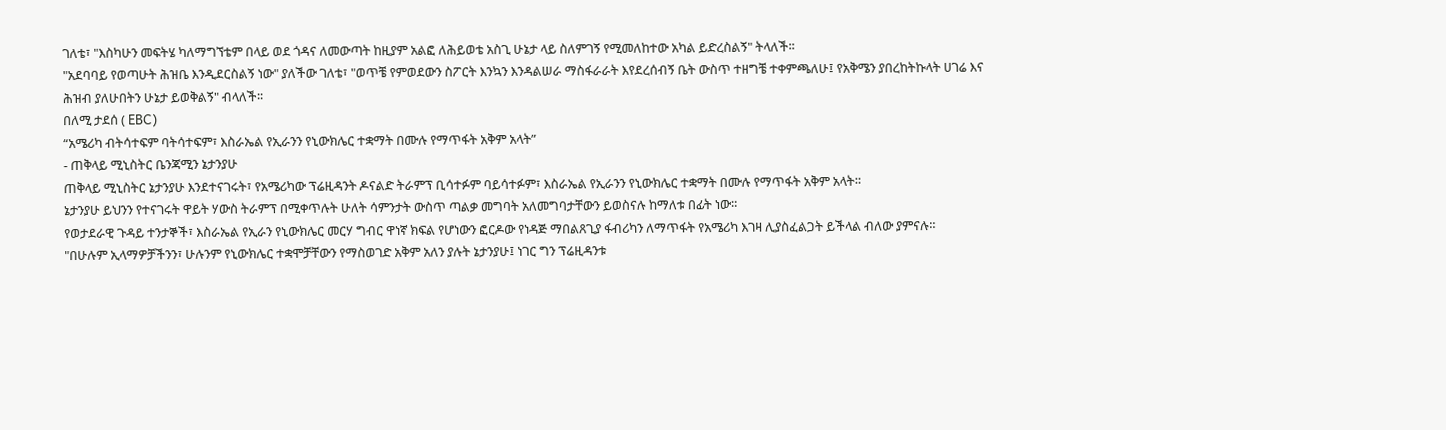ገለቴ፣ "እስካሁን መፍትሄ ካለማግኘቴም በላይ ወደ ጎዳና ለመውጣት ከዚያም አልፎ ለሕይወቴ አስጊ ሁኔታ ላይ ስለምገኝ የሚመለከተው አካል ይድረስልኝ" ትላለች፡፡
"አደባባይ የወጣሁት ሕዝቤ እንዲደርስልኝ ነው" ያለችው ገለቴ፣ "ወጥቼ የምወደውን ስፖርት እንኳን እንዳልሠራ ማስፋራራት እየደረሰብኝ ቤት ውስጥ ተዘግቼ ተቀምጫለሁ፤ የአቅሜን ያበረከትኩላት ሀገሬ እና ሕዝብ ያለሁበትን ሁኔታ ይወቅልኝ" ብላለች፡፡
በለሚ ታደሰ ( EBC)
“አሜሪካ ብትሳተፍም ባትሳተፍም፣ እስራኤል የኢራንን የኒውክሌር ተቋማት በሙሉ የማጥፋት አቅም አላት”
- ጠቅላይ ሚኒስትር ቤንጃሚን ኔታንያሁ
ጠቅላይ ሚኒስትር ኔታንያሁ እንደተናገሩት፣ የአሜሪካው ፕሬዚዳንት ዶናልድ ትራምፕ ቢሳተፉም ባይሳተፉም፣ እስራኤል የኢራንን የኒውክሌር ተቋማት በሙሉ የማጥፋት አቅም አላት።
ኔታንያሁ ይህንን የተናገሩት ዋይት ሃውስ ትራምፕ በሚቀጥሉት ሁለት ሳምንታት ውስጥ ጣልቃ መግባት አለመግባታቸውን ይወስናሉ ከማለቱ በፊት ነው።
የወታደራዊ ጉዳይ ተንታኞች፣ እስራኤል የኢራን የኒውክሌር መርሃ ግብር ዋነኛ ክፍል የሆነውን ፎርዶው የነዳጅ ማበልጸጊያ ፋብሪካን ለማጥፋት የአሜሪካ እገዛ ሊያስፈልጋት ይችላል ብለው ያምናሉ።
"በሁሉም ኢላማዎቻችንን፣ ሁሉንም የኒውክሌር ተቋሞቻቸውን የማስወገድ አቅም አለን ያሉት ኔታንያሁ፤ ነገር ግን ፕሬዚዳንቱ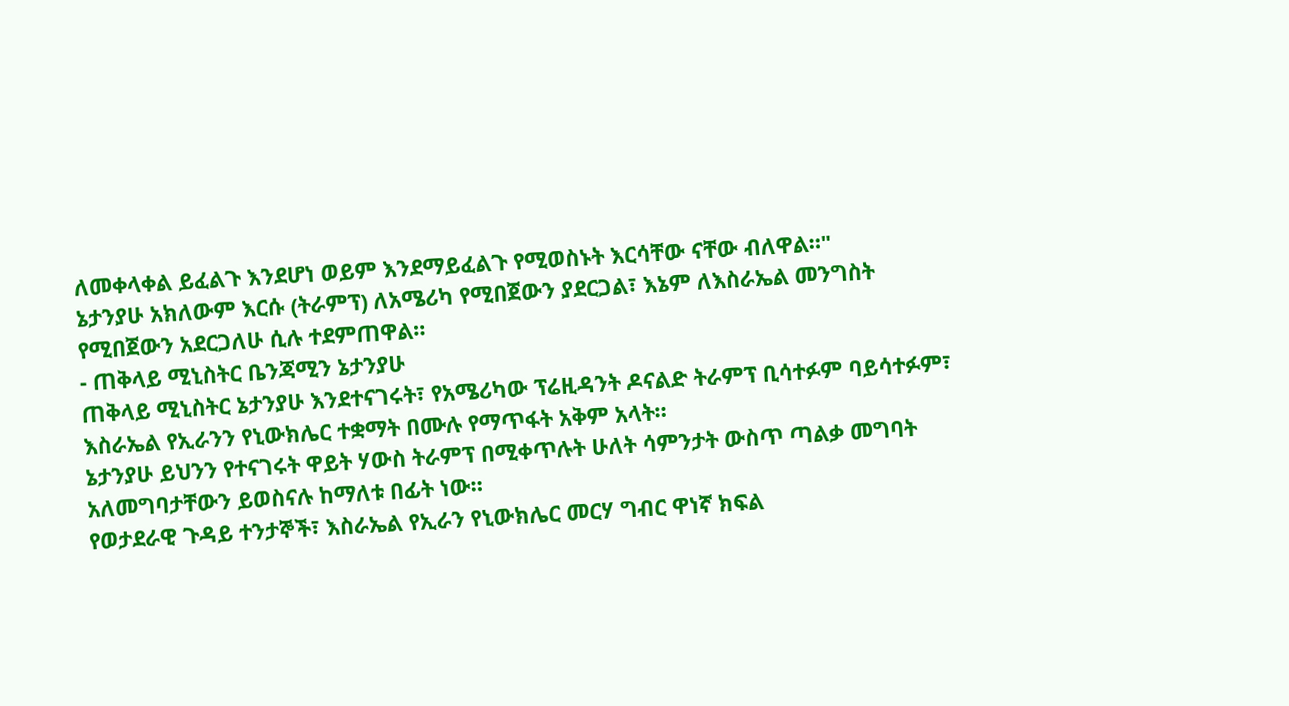ለመቀላቀል ይፈልጉ እንደሆነ ወይም እንደማይፈልጉ የሚወስኑት እርሳቸው ናቸው ብለዋል።"
ኔታንያሁ አክለውም እርሱ (ትራምፕ) ለአሜሪካ የሚበጀውን ያደርጋል፣ እኔም ለእስራኤል መንግስት የሚበጀውን አደርጋለሁ ሲሉ ተደምጠዋል።
- ጠቅላይ ሚኒስትር ቤንጃሚን ኔታንያሁ
ጠቅላይ ሚኒስትር ኔታንያሁ እንደተናገሩት፣ የአሜሪካው ፕሬዚዳንት ዶናልድ ትራምፕ ቢሳተፉም ባይሳተፉም፣ እስራኤል የኢራንን የኒውክሌር ተቋማት በሙሉ የማጥፋት አቅም አላት።
ኔታንያሁ ይህንን የተናገሩት ዋይት ሃውስ ትራምፕ በሚቀጥሉት ሁለት ሳምንታት ውስጥ ጣልቃ መግባት አለመግባታቸውን ይወስናሉ ከማለቱ በፊት ነው።
የወታደራዊ ጉዳይ ተንታኞች፣ እስራኤል የኢራን የኒውክሌር መርሃ ግብር ዋነኛ ክፍል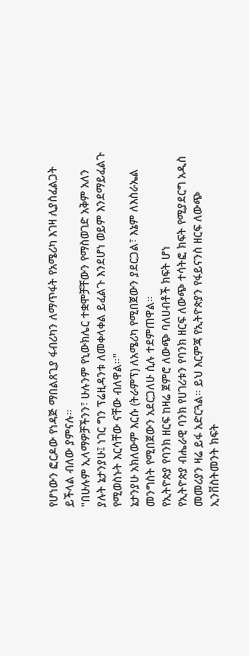የሆነውን ፎርዶው የነዳጅ ማበልጸጊያ ፋብሪካን ለማጥፋት የአሜሪካ እገዛ ሊያስፈልጋት ይችላል ብለው ያምናሉ።
"በሁሉም ኢላማዎቻችንን፣ ሁሉንም የኒውክሌር ተቋሞቻቸውን የማስወገድ አቅም አለን ያሉት ኔታንያሁ፤ ነገር ግን ፕሬዚዳንቱ ለመቀላቀል ይፈልጉ እንደሆነ ወይም እንደማይፈልጉ የሚወስኑት እርሳቸው ናቸው ብለዋል።"
ኔታንያሁ አክለውም እርሱ (ትራምፕ) ለአሜሪካ የሚበጀውን ያደርጋል፣ እኔም ለእስራኤል መንግስት የሚበጀውን አደርጋለሁ ሲሉ ተደምጠዋል።
የኢትዮጵያ የባንክ ዘርፍ ከዛሬ ጀምሮ ለውጭ ባለሀብቶች ክፍት ሆነ
የኢትዮጵያ ብሔራዊ ባንክ የሀገሪቱን የባንክ ዘርፍ ለውጭ ተሳትፎ ክፍት የሚያደርግ አዲስ መመሪያን ዛሬ ይፋ አድርጓል። ይህ እርምጃ የኢትዮጵያን የፋይናንስ ዘርፍ ለውጭ ኢንቨስትመንት ክፍት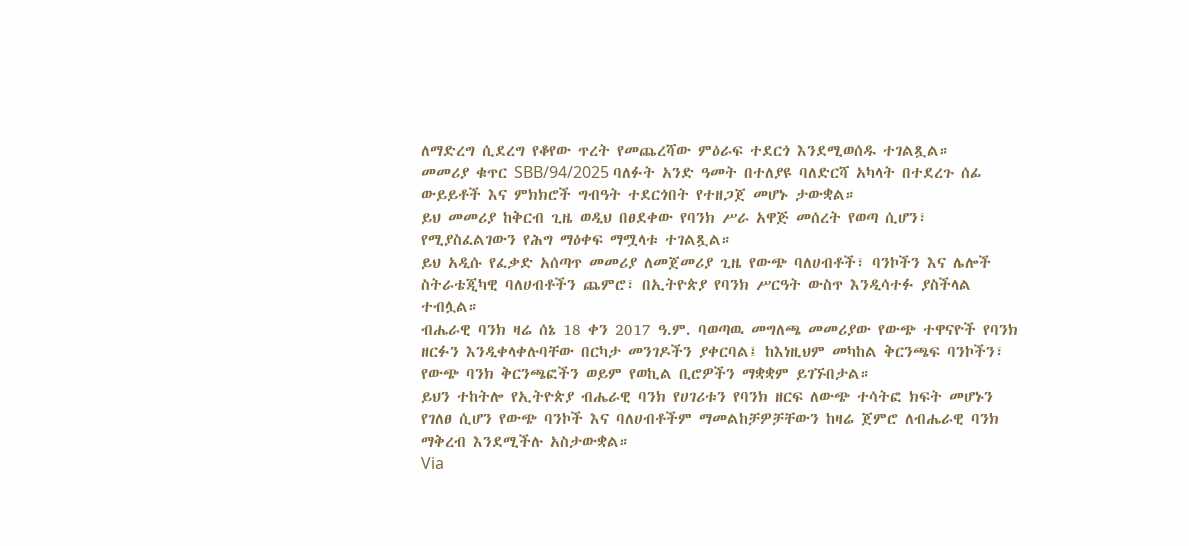ለማድረግ ሲደረግ የቆየው ጥረት የመጨረሻው ምዕራፍ ተደርጎ እንደሚወሰዱ ተገልጿል።
መመሪያ ቁጥር SBB/94/2025 ባለፉት አንድ ዓመት በተለያዩ ባለድርሻ አካላት በተደረጉ ሰፊ ውይይቶች እና ምክክሮች ግብዓት ተደርጎበት የተዘጋጀ መሆኑ ታውቋል።
ይህ መመሪያ ከቅርብ ጊዜ ወዲህ በፀደቀው የባንክ ሥራ አዋጅ መሰረት የወጣ ሲሆን፣ የሚያስፈልገውን የሕግ ማዕቀፍ ማሟላቱ ተገልጿል።
ይህ አዲሱ የፈቃድ አሰጣጥ መመሪያ ለመጀመሪያ ጊዜ የውጭ ባለሀብቶች፣ ባንኮችን እና ሌሎች ስትራቴጂካዊ ባለሀብቶችን ጨምሮ፣ በኢትዮጵያ የባንክ ሥርዓት ውስጥ እንዲሳተፉ ያስችላል ተብሏል።
ብሔራዊ ባንክ ዛሬ ሰኔ 18 ቀን 2017 ዓ.ም. ባወጣዉ መግለጫ መመሪያው የውጭ ተዋናዮች የባንክ ዘርፉን እንዲቀላቀሉባቸው በርካታ መንገዶችን ያቀርባል፤ ከእነዚህም መካከል ቅርንጫፍ ባንኮችን፣ የውጭ ባንክ ቅርንጫፎችን ወይም የወኪል ቢሮዎችን ማቋቋም ይገኙበታል።
ይህን ተከትሎ የኢትዮጵያ ብሔራዊ ባንክ የሀገሪቱን የባንክ ዘርፍ ለውጭ ተሳትፎ ክፍት መሆኑን የገለፀ ሲሆን የውጭ ባንኮች እና ባለሀብቶችም ማመልከቻዎቻቸውን ከዛሬ ጀምሮ ለብሔራዊ ባንክ ማቅረብ እንደሚችሉ አስታውቋል።
Via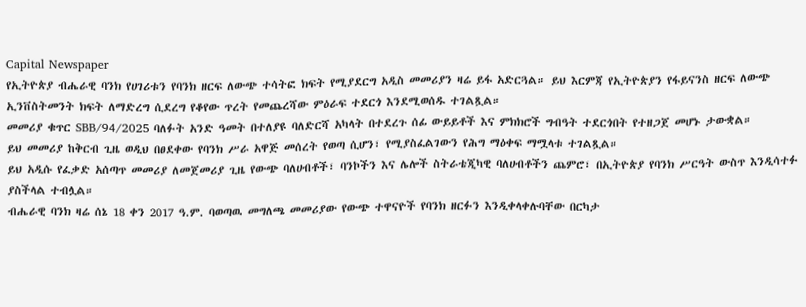Capital Newspaper
የኢትዮጵያ ብሔራዊ ባንክ የሀገሪቱን የባንክ ዘርፍ ለውጭ ተሳትፎ ክፍት የሚያደርግ አዲስ መመሪያን ዛሬ ይፋ አድርጓል። ይህ እርምጃ የኢትዮጵያን የፋይናንስ ዘርፍ ለውጭ ኢንቨስትመንት ክፍት ለማድረግ ሲደረግ የቆየው ጥረት የመጨረሻው ምዕራፍ ተደርጎ እንደሚወሰዱ ተገልጿል።
መመሪያ ቁጥር SBB/94/2025 ባለፉት አንድ ዓመት በተለያዩ ባለድርሻ አካላት በተደረጉ ሰፊ ውይይቶች እና ምክክሮች ግብዓት ተደርጎበት የተዘጋጀ መሆኑ ታውቋል።
ይህ መመሪያ ከቅርብ ጊዜ ወዲህ በፀደቀው የባንክ ሥራ አዋጅ መሰረት የወጣ ሲሆን፣ የሚያስፈልገውን የሕግ ማዕቀፍ ማሟላቱ ተገልጿል።
ይህ አዲሱ የፈቃድ አሰጣጥ መመሪያ ለመጀመሪያ ጊዜ የውጭ ባለሀብቶች፣ ባንኮችን እና ሌሎች ስትራቴጂካዊ ባለሀብቶችን ጨምሮ፣ በኢትዮጵያ የባንክ ሥርዓት ውስጥ እንዲሳተፉ ያስችላል ተብሏል።
ብሔራዊ ባንክ ዛሬ ሰኔ 18 ቀን 2017 ዓ.ም. ባወጣዉ መግለጫ መመሪያው የውጭ ተዋናዮች የባንክ ዘርፉን እንዲቀላቀሉባቸው በርካታ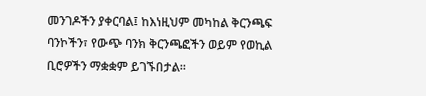መንገዶችን ያቀርባል፤ ከእነዚህም መካከል ቅርንጫፍ ባንኮችን፣ የውጭ ባንክ ቅርንጫፎችን ወይም የወኪል ቢሮዎችን ማቋቋም ይገኙበታል።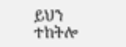ይህን ተከትሎ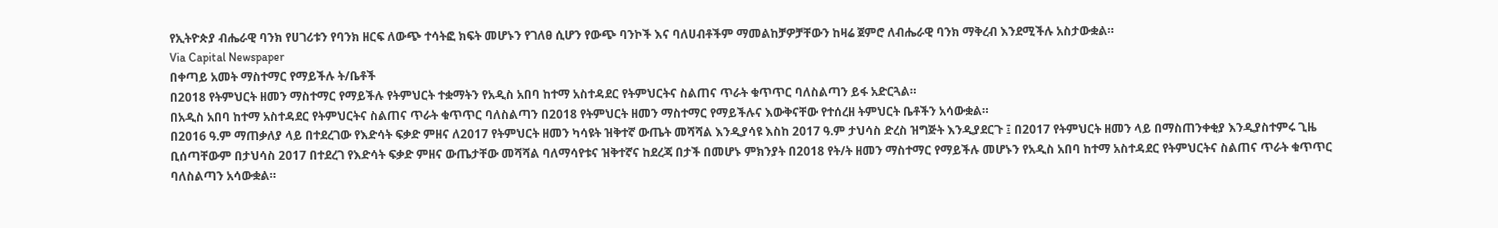የኢትዮጵያ ብሔራዊ ባንክ የሀገሪቱን የባንክ ዘርፍ ለውጭ ተሳትፎ ክፍት መሆኑን የገለፀ ሲሆን የውጭ ባንኮች እና ባለሀብቶችም ማመልከቻዎቻቸውን ከዛሬ ጀምሮ ለብሔራዊ ባንክ ማቅረብ እንደሚችሉ አስታውቋል።
Via Capital Newspaper
በቀጣይ አመት ማስተማር የማይችሉ ት/ቤቶች
በ2018 የትምህርት ዘመን ማስተማር የማይችሉ የትምህርት ተቋማትን የአዲስ አበባ ከተማ አስተዳደር የትምህርትና ስልጠና ጥራት ቁጥጥር ባለስልጣን ይፋ አድርጓል።
በአዲስ አበባ ከተማ አስተዳደር የትምህርትና ስልጠና ጥራት ቁጥጥር ባለስልጣን በ2018 የትምህርት ዘመን ማስተማር የማይችሉና እውቅናቸው የተሰረዘ ትምህርት ቤቶችን አሳውቋል።
በ2016 ዓ.ም ማጠቃለያ ላይ በተደረገው የእድሳት ፍቃድ ምዘና ለ2017 የትምህርት ዘመን ካሳዩት ዝቅተኛ ውጤት መሻሻል እንዲያሳዩ እስከ 2017 ዓ.ም ታህሳስ ድረስ ዝግጅት እንዲያደርጉ ፤ በ2017 የትምህርት ዘመን ላይ በማስጠንቀቂያ እንዲያስተምሩ ጊዜ ቢሰጣቸውም በታህሳስ 2017 በተደረገ የእድሳት ፍቃድ ምዘና ውጤታቸው መሻሻል ባለማሳየቱና ዝቅተኛና ከደረጃ በታች በመሆኑ ምክንያት በ2018 የት/ት ዘመን ማስተማር የማይችሉ መሆኑን የአዲስ አበባ ከተማ አስተዳደር የትምህርትና ስልጠና ጥራት ቁጥጥር ባለስልጣን አሳውቋል።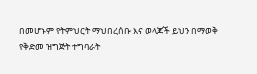በመሆኑም የትምህርት ማህበረሰቡ እና ወላጆች ይህን በማወቅ የቅድመ ዝግጅት ተግባራት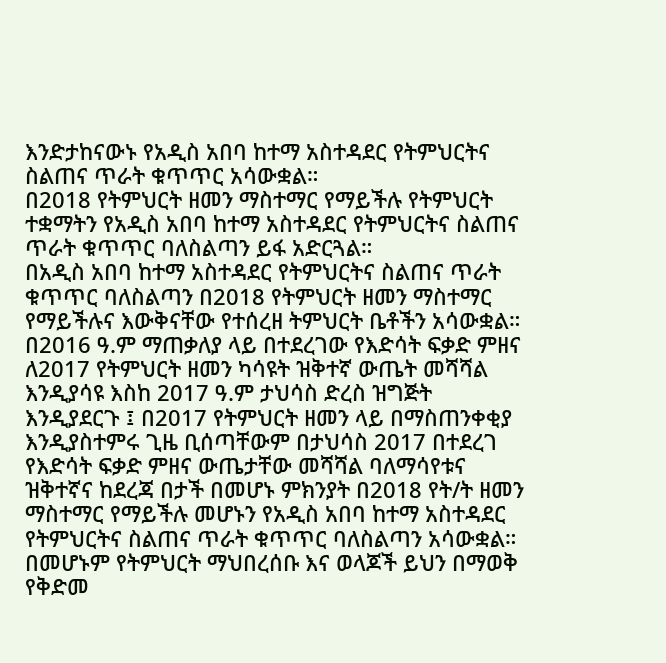እንድታከናውኑ የአዲስ አበባ ከተማ አስተዳደር የትምህርትና ስልጠና ጥራት ቁጥጥር አሳውቋል።
በ2018 የትምህርት ዘመን ማስተማር የማይችሉ የትምህርት ተቋማትን የአዲስ አበባ ከተማ አስተዳደር የትምህርትና ስልጠና ጥራት ቁጥጥር ባለስልጣን ይፋ አድርጓል።
በአዲስ አበባ ከተማ አስተዳደር የትምህርትና ስልጠና ጥራት ቁጥጥር ባለስልጣን በ2018 የትምህርት ዘመን ማስተማር የማይችሉና እውቅናቸው የተሰረዘ ትምህርት ቤቶችን አሳውቋል።
በ2016 ዓ.ም ማጠቃለያ ላይ በተደረገው የእድሳት ፍቃድ ምዘና ለ2017 የትምህርት ዘመን ካሳዩት ዝቅተኛ ውጤት መሻሻል እንዲያሳዩ እስከ 2017 ዓ.ም ታህሳስ ድረስ ዝግጅት እንዲያደርጉ ፤ በ2017 የትምህርት ዘመን ላይ በማስጠንቀቂያ እንዲያስተምሩ ጊዜ ቢሰጣቸውም በታህሳስ 2017 በተደረገ የእድሳት ፍቃድ ምዘና ውጤታቸው መሻሻል ባለማሳየቱና ዝቅተኛና ከደረጃ በታች በመሆኑ ምክንያት በ2018 የት/ት ዘመን ማስተማር የማይችሉ መሆኑን የአዲስ አበባ ከተማ አስተዳደር የትምህርትና ስልጠና ጥራት ቁጥጥር ባለስልጣን አሳውቋል።
በመሆኑም የትምህርት ማህበረሰቡ እና ወላጆች ይህን በማወቅ የቅድመ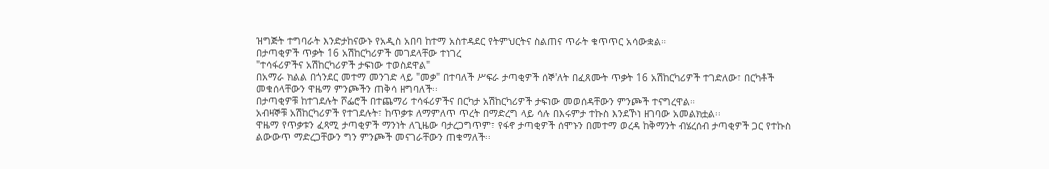ዝግጅት ተግባራት እንድታከናውኑ የአዲስ አበባ ከተማ አስተዳደር የትምህርትና ስልጠና ጥራት ቁጥጥር አሳውቋል።
በታጣቂዎች ጥቃት 16 አሽከርካሪዎች መገደላቸው ተነገረ
"ተሳፋሪዎችና አሽከርካሪዎች ታፍነው ተወስደዋል"
በአማራ ክልል በጎንደር መተማ መንገድ ላይ "መቃ" በተባለች ሥፍራ ታጣቂዎች ሰኞ'ለት በፈጸሙት ጥቃት 16 አሽከርካሪዎች ተገድለው፣ በርካቶች መቁሰላቸውን ዋዜማ ምንጮችን ጠቅሳ ዘግባለች፡፡
በታጣቂዎቹ ከተገደሉት ሾፌሮች በተጨማሪ ተሳፋሪዎችና በርካታ አሽከርካሪዎች ታፍነው መወሰዳቸውን ምንጮች ተናግረዋል።
አብዛኞቹ አሽከርካሪዎች የተገደሉት፣ ከጥቃቱ ለማምለጥ ጥረት በማድረግ ላይ ሳሉ በእሩምታ ተኩስ እንደኾነ ዘገባው አመልክቷል፡፡
ዋዜማ የጥቃቱን ፈጻሚ ታጣቂዎች ማንነት ለጊዜው ባታረጋግጥም፣ የፋኖ ታጣቂዎች ሰሞኑን በመተማ ወረዳ ከቅማንት ብሄረሰብ ታጣቂዎች ጋር የተኩስ ልውውጥ ማድረጋቸውን ግን ምንጮች መናገራቸውን ጠቁማለች፡፡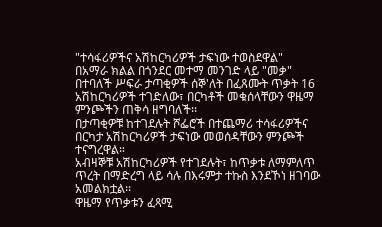"ተሳፋሪዎችና አሽከርካሪዎች ታፍነው ተወስደዋል"
በአማራ ክልል በጎንደር መተማ መንገድ ላይ "መቃ" በተባለች ሥፍራ ታጣቂዎች ሰኞ'ለት በፈጸሙት ጥቃት 16 አሽከርካሪዎች ተገድለው፣ በርካቶች መቁሰላቸውን ዋዜማ ምንጮችን ጠቅሳ ዘግባለች፡፡
በታጣቂዎቹ ከተገደሉት ሾፌሮች በተጨማሪ ተሳፋሪዎችና በርካታ አሽከርካሪዎች ታፍነው መወሰዳቸውን ምንጮች ተናግረዋል።
አብዛኞቹ አሽከርካሪዎች የተገደሉት፣ ከጥቃቱ ለማምለጥ ጥረት በማድረግ ላይ ሳሉ በእሩምታ ተኩስ እንደኾነ ዘገባው አመልክቷል፡፡
ዋዜማ የጥቃቱን ፈጻሚ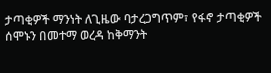ታጣቂዎች ማንነት ለጊዜው ባታረጋግጥም፣ የፋኖ ታጣቂዎች ሰሞኑን በመተማ ወረዳ ከቅማንት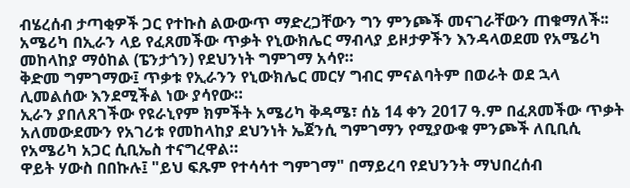ብሄረሰብ ታጣቂዎች ጋር የተኩስ ልውውጥ ማድረጋቸውን ግን ምንጮች መናገራቸውን ጠቁማለች፡፡
አሜሪካ በኢራን ላይ የፈጸመችው ጥቃት የኒውክሌር ማብላያ ይዞታዎችን እንዳላወደመ የአሜሪካ መከላከያ ማዕከል (ፔንታጎን) የደህንነት ግምገማ አሳየ።
ቅድመ ግምገማው፤ ጥቃቱ የኢራንን የኒውክሌር መርሃ ግብር ምናልባትም በወራት ወደ ኋላ ሊመልሰው እንደሚችል ነው ያሳየው።
ኢራን ያበለጸገችው የዩራኒየም ክምችት አሜሪካ ቅዳሜ፣ ሰኔ 14 ቀን 2017 ዓ.ም በፈጸመችው ጥቃት አለመውደሙን የአገሪቱ የመከላከያ ደህንነት ኤጀንሲ ግምገማን የሚያውቁ ምንጮች ለቢቢሲ የአሜሪካ አጋር ሲቢኤስ ተናግረዋል።
ዋይት ሃውስ በበኩሉ፤ "ይህ ፍጹም የተሳሳተ ግምገማ" በማይረባ የደህንንት ማህበረሰብ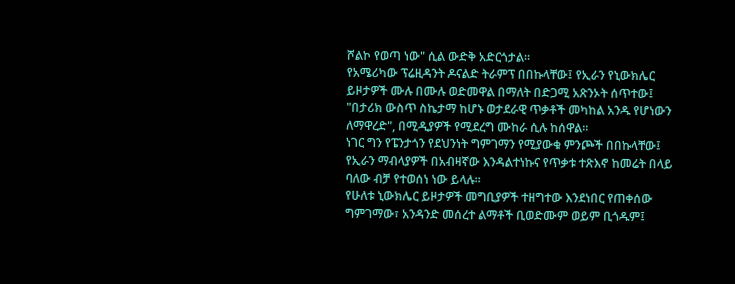ሾልኮ የወጣ ነው" ሲል ውድቅ አድርጎታል።
የአሜሪካው ፕሬዚዳንት ዶናልድ ትራምፕ በበኩላቸው፤ የኢራን የኒውክሌር ይዞታዎች ሙሉ በሙሉ ወድመዋል በማለት በድጋሚ አጽንኦት ሰጥተው፤ "በታሪክ ውስጥ ስኬታማ ከሆኑ ወታደራዊ ጥቃቶች መካከል አንዱ የሆነውን ለማዋረድ", በሚዲያዎች የሚደረግ ሙከራ ሲሉ ከሰዋል።
ነገር ግን የፔንታጎን የደህንነት ግምገማን የሚያውቁ ምንጮች በበኩላቸው፤ የኢራን ማብላያዎች በአብዛኛው እንዳልተነኩና የጥቃቱ ተጽእኖ ከመሬት በላይ ባለው ብቻ የተወሰነ ነው ይላሉ።
የሁለቱ ኒውክሌር ይዞታዎች መግቢያዎች ተዘግተው እንደነበር የጠቀሰው ግምገማው፣ አንዳንድ መሰረተ ልማቶች ቢወድሙም ወይም ቢጎዱም፤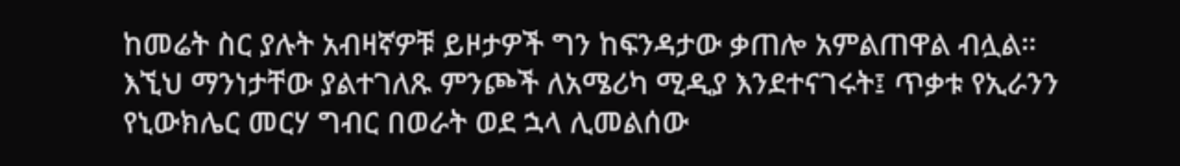ከመሬት ስር ያሉት አብዛኛዎቹ ይዞታዎች ግን ከፍንዳታው ቃጠሎ አምልጠዋል ብሏል።
እኚህ ማንነታቸው ያልተገለጹ ምንጮች ለአሜሪካ ሚዲያ እንደተናገሩት፤ ጥቃቱ የኢራንን የኒውክሌር መርሃ ግብር በወራት ወደ ኋላ ሊመልሰው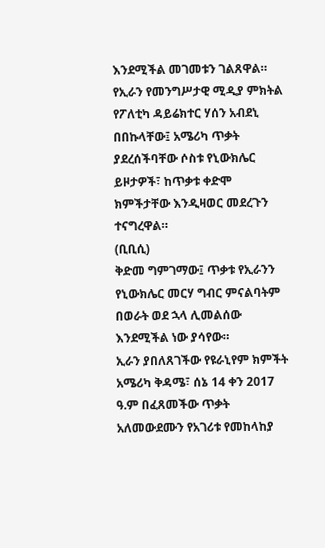እንደሚችል መገመቱን ገልጸዋል።
የኢራን የመንግሥታዊ ሚዲያ ምክትል የፖለቲካ ዳይሬክተር ሃሰን አብደኒ በበኩላቸው፤ አሜሪካ ጥቃት ያደረሰችባቸው ሶስቱ የኒውክሌር ይዞታዎች፣ ከጥቃቱ ቀድሞ ክምችታቸው እንዲዛወር መደረጉን ተናግረዋል።
(ቢቢሲ)
ቅድመ ግምገማው፤ ጥቃቱ የኢራንን የኒውክሌር መርሃ ግብር ምናልባትም በወራት ወደ ኋላ ሊመልሰው እንደሚችል ነው ያሳየው።
ኢራን ያበለጸገችው የዩራኒየም ክምችት አሜሪካ ቅዳሜ፣ ሰኔ 14 ቀን 2017 ዓ.ም በፈጸመችው ጥቃት አለመውደሙን የአገሪቱ የመከላከያ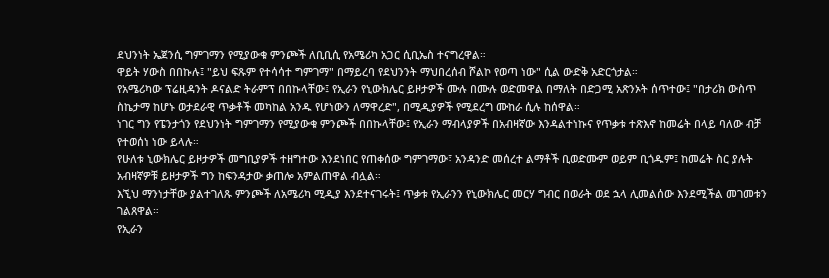ደህንነት ኤጀንሲ ግምገማን የሚያውቁ ምንጮች ለቢቢሲ የአሜሪካ አጋር ሲቢኤስ ተናግረዋል።
ዋይት ሃውስ በበኩሉ፤ "ይህ ፍጹም የተሳሳተ ግምገማ" በማይረባ የደህንንት ማህበረሰብ ሾልኮ የወጣ ነው" ሲል ውድቅ አድርጎታል።
የአሜሪካው ፕሬዚዳንት ዶናልድ ትራምፕ በበኩላቸው፤ የኢራን የኒውክሌር ይዞታዎች ሙሉ በሙሉ ወድመዋል በማለት በድጋሚ አጽንኦት ሰጥተው፤ "በታሪክ ውስጥ ስኬታማ ከሆኑ ወታደራዊ ጥቃቶች መካከል አንዱ የሆነውን ለማዋረድ", በሚዲያዎች የሚደረግ ሙከራ ሲሉ ከሰዋል።
ነገር ግን የፔንታጎን የደህንነት ግምገማን የሚያውቁ ምንጮች በበኩላቸው፤ የኢራን ማብላያዎች በአብዛኛው እንዳልተነኩና የጥቃቱ ተጽእኖ ከመሬት በላይ ባለው ብቻ የተወሰነ ነው ይላሉ።
የሁለቱ ኒውክሌር ይዞታዎች መግቢያዎች ተዘግተው እንደነበር የጠቀሰው ግምገማው፣ አንዳንድ መሰረተ ልማቶች ቢወድሙም ወይም ቢጎዱም፤ ከመሬት ስር ያሉት አብዛኛዎቹ ይዞታዎች ግን ከፍንዳታው ቃጠሎ አምልጠዋል ብሏል።
እኚህ ማንነታቸው ያልተገለጹ ምንጮች ለአሜሪካ ሚዲያ እንደተናገሩት፤ ጥቃቱ የኢራንን የኒውክሌር መርሃ ግብር በወራት ወደ ኋላ ሊመልሰው እንደሚችል መገመቱን ገልጸዋል።
የኢራን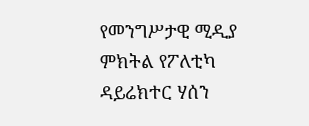የመንግሥታዊ ሚዲያ ምክትል የፖለቲካ ዳይሬክተር ሃሰን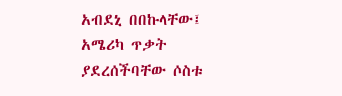አብደኒ በበኩላቸው፤ አሜሪካ ጥቃት ያደረሰችባቸው ሶስቱ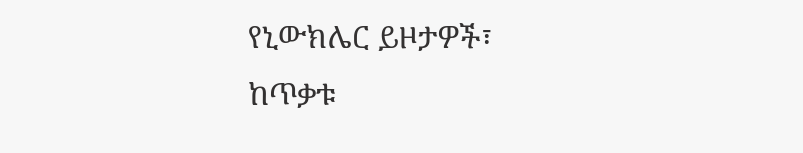የኒውክሌር ይዞታዎች፣ ከጥቃቱ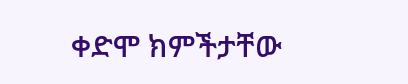ቀድሞ ክምችታቸው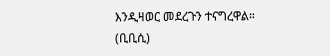እንዲዛወር መደረጉን ተናግረዋል።
(ቢቢሲ)